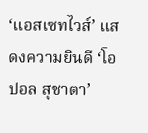‘แอสเซทไวส์’ แสดงความยินดี ‘โอปอล สุชาตา’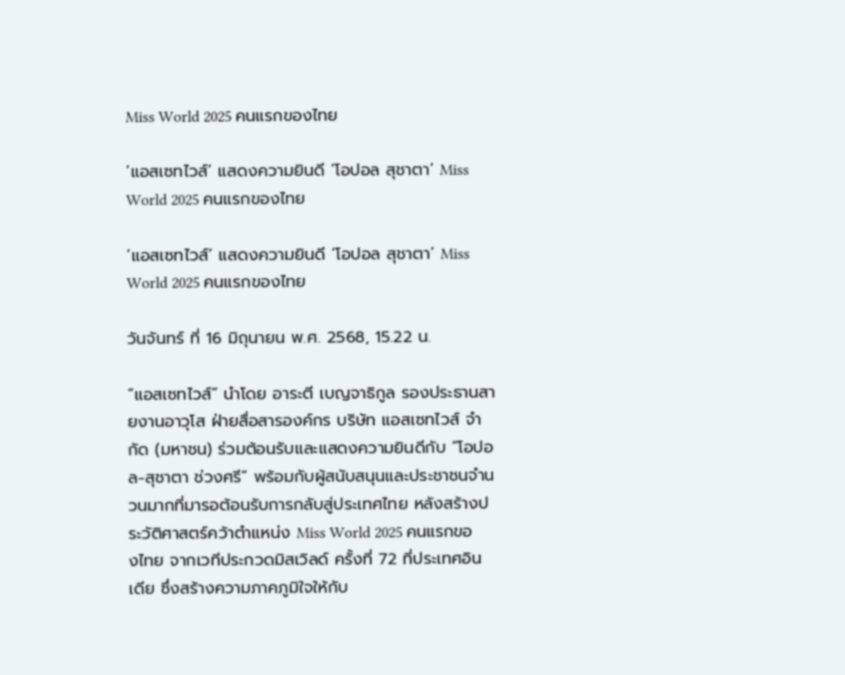Miss World 2025 คนแรกของไทย

‘แอสเซทไวส์’ แสดงความยินดี ‘โอปอล สุชาตา’ Miss World 2025 คนแรกของไทย

‘แอสเซทไวส์’ แสดงความยินดี ‘โอปอล สุชาตา’ Miss World 2025 คนแรกของไทย

วันจันทร์ ที่ 16 มิถุนายน พ.ศ. 2568, 15.22 น.

“แอสเซทไวส์” นำโดย อาระตี เบญจาธิกูล รองประธานสายงานอาวุโส ฝ่ายสื่อสารองค์กร บริษัท แอสเซทไวส์ จำกัด (มหาชน) ร่วมต้อนรับและแสดงความยินดีกับ “โอปอล-สุชาตา ช่วงศรี” พร้อมกับผู้สนับสนุนและประชาชนจำนวนมากที่มารอต้อนรับการกลับสู่ประเทศไทย หลังสร้างประวัติศาสตร์คว้าตำแหน่ง Miss World 2025 คนแรกของไทย จากเวทีประกวดมิสเวิลด์ ครั้งที่ 72 ที่ประเทศอินเดีย ซึ่งสร้างความภาคภูมิใจให้กับ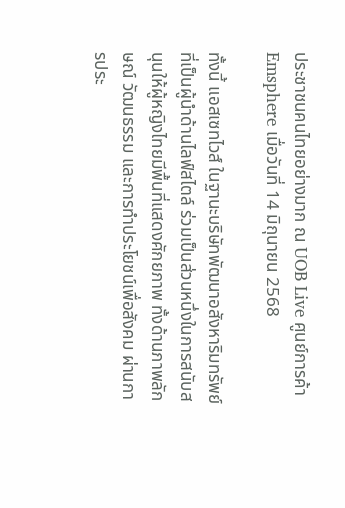ประชาชนคนไทยอย่างมาก ณ UOB Live ศูนย์การค้า Emsphere เมื่อวันที่ 14 มิถุนายน 2568

ทั้งนี้ แอสเซทไวส์ ในฐานะบริษัทพัฒนาอสังหาริมทรัพย์ที่เป็นผู้นำด้านไลฟ์สไตล์ ร่วมเป็นส่วนหนึ่งในการสนับสนุนให้ผู้หญิงไทยมีพื้นที่แสดงศักยภาพ ทั้งด้านภาพลักษณ์ วัฒนธรรม และการทำประโยชน์เพื่อสังคม ผ่านการประ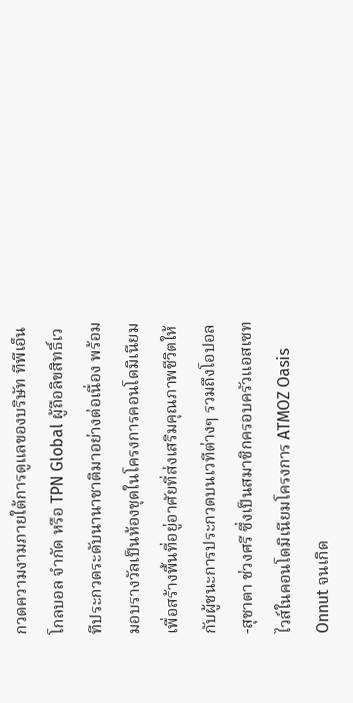กวดความงามภายใต้การดูแลของบริษัท ทีพีเอ็น โกลบอล จำกัด หรือ TPN Global ผู้ถือลิขสิทธิ์เวทีประกวดระดับนานาชาติมาอย่างต่อเนื่อง พร้อมมอบรางวัลเป็นห้องชุดในโครงการคอนโดมิเนียม เพื่อสร้างพื้นที่อยู่อาศัยที่ส่งเสริมคุณภาพชีวิตให้กับผู้ชนะการประกวดบนเวทีต่างๆ รวมถึงโอปอล-สุชาตา ช่วงศรี ซึ่งเป็นสมาชิกครอบครัวแอสเซทไวส์ในคอนโดมิเนียมโครงการ ATMOZ Oasis Onnut จนเกิด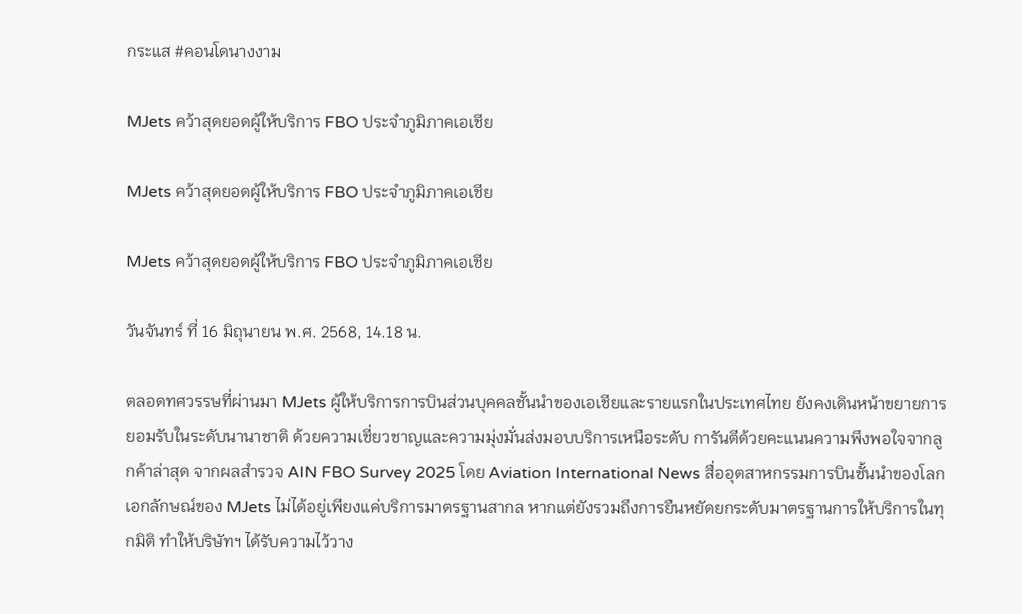กระแส #คอนโดนางงาม

MJets คว้าสุดยอดผู้ให้บริการ FBO ประจำภูมิภาคเอเชีย

MJets คว้าสุดยอดผู้ให้บริการ FBO ประจำภูมิภาคเอเชีย

MJets คว้าสุดยอดผู้ให้บริการ FBO ประจำภูมิภาคเอเชีย

วันจันทร์ ที่ 16 มิถุนายน พ.ศ. 2568, 14.18 น.

ตลอดทศวรรษที่ผ่านมา MJets ผู้ให้บริการการบินส่วนบุคคลชั้นนำของเอเชียและรายแรกในประเทศไทย ยังคงเดินหน้าขยายการยอมรับในระดับนานาชาติ ด้วยความเชี่ยวชาญและความมุ่งมั่นส่งมอบบริการเหนือระดับ การันตีด้วยคะแนนความพึงพอใจจากลูกค้าล่าสุด จากผลสำรวจ AIN FBO Survey 2025 โดย Aviation International News สื่ออุตสาหกรรมการบินชั้นนำของโลก เอกลักษณ์ของ MJets ไม่ได้อยู่เพียงแค่บริการมาตรฐานสากล หากแต่ยังรวมถึงการยืนหยัดยกระดับมาตรฐานการให้บริการในทุกมิติ ทำให้บริษัทฯ ได้รับความไว้วาง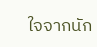ใจจากนัก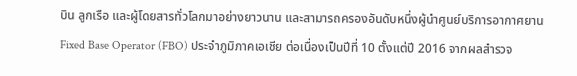บิน ลูกเรือ และผู้โดยสารทั่วโลกมาอย่างยาวนาน และสามารถครองอันดับหนึ่งผู้นำศูนย์บริการอากาศยาน Fixed Base Operator (FBO) ประจำภูมิภาคเอเชีย ต่อเนื่องเป็นปีที่ 10 ตั้งแต่ปี 2016 จากผลสำรวจ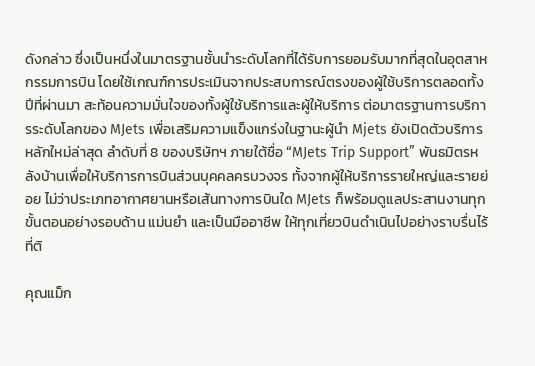ดังกล่าว ซึ่งเป็นหนึ่งในมาตรฐานชั้นนำระดับโลกที่ได้รับการยอมรับมากที่สุดในอุตสาหกรรมการบิน โดยใช้เกณฑ์การประเมินจากประสบการณ์ตรงของผู้ใช้บริการตลอดทั้งปีที่ผ่านมา สะท้อนความมั่นใจของทั้งผู้ใช้บริการและผู้ให้บริการ ต่อมาตรฐานการบริการระดับโลกของ MJets เพื่อเสริมความแข็งแกร่งในฐานะผู้นำ Mjets ยังเปิดตัวบริการหลักใหม่ล่าสุด ลำดับที่ 8 ของบริษัทฯ ภายใต้ชื่อ “MJets Trip Support” พันธมิตรหลังบ้านเพื่อให้บริการการบินส่วนบุคคลครบวงจร ทั้งจากผู้ให้บริการรายใหญ่และรายย่อย ไม่ว่าประเภทอากาศยานหรือเส้นทางการบินใด MJets ก็พร้อมดูแลประสานงานทุกขั้นตอนอย่างรอบด้าน แม่นยำ และเป็นมืออาชีพ ให้ทุกเที่ยวบินดำเนินไปอย่างราบรื่นไร้ที่ติ

คุณแม็ก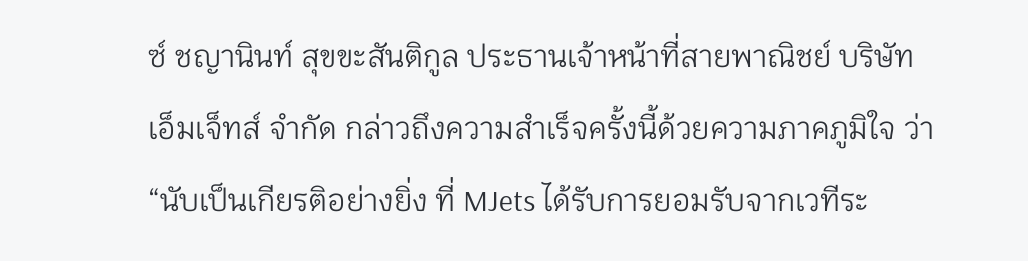ซ์ ชญานินท์ สุขขะสันติกูล ประธานเจ้าหน้าที่สายพาณิชย์ บริษัท เอ็มเจ็ทส์ จำกัด กล่าวถึงความสำเร็จครั้งนี้ด้วยความภาคภูมิใจ ว่า “นับเป็นเกียรติอย่างยิ่ง ที่ MJets ได้รับการยอมรับจากเวทีระ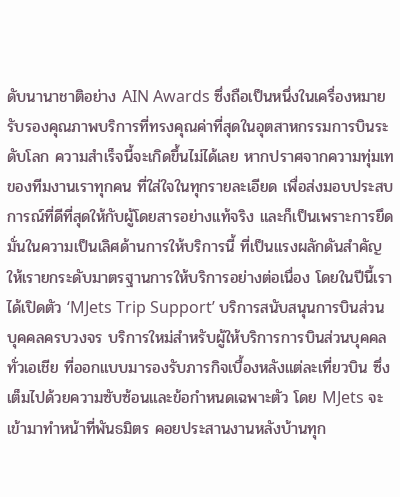ดับนานาชาติอย่าง AIN Awards ซึ่งถือเป็นหนึ่งในเครื่องหมายรับรองคุณภาพบริการที่ทรงคุณค่าที่สุดในอุตสาหกรรมการบินระดับโลก ความสำเร็จนี้จะเกิดขึ้นไม่ได้เลย หากปราศจากความทุ่มเทของทีมงานเราทุกคน ที่ใส่ใจในทุกรายละเอียด เพื่อส่งมอบประสบการณ์ที่ดีที่สุดให้กับผู้โดยสารอย่างแท้จริง และก็เป็นเพราะการยึดมั่นในความเป็นเลิศด้านการให้บริการนี้ ที่เป็นแรงผลักดันสำคัญให้เรายกระดับมาตรฐานการให้บริการอย่างต่อเนื่อง โดยในปีนี้เราได้เปิดตัว ‘MJets Trip Support’ บริการสนับสนุนการบินส่วนบุคคลครบวงจร บริการใหม่สำหรับผู้ให้บริการการบินส่วนบุคคลทั่วเอเชีย ที่ออกแบบมารองรับภารกิจเบื้องหลังแต่ละเที่ยวบิน ซึ่งเต็มไปด้วยความซับซ้อนและข้อกำหนดเฉพาะตัว โดย MJets จะเข้ามาทำหน้าที่พันธมิตร คอยประสานงานหลังบ้านทุก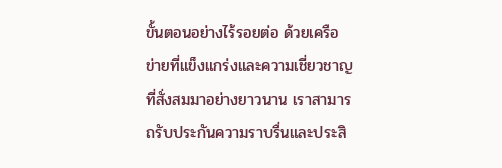ขั้นตอนอย่างไร้รอยต่อ ด้วยเครือข่ายที่แข็งแกร่งและความเชี่ยวชาญที่สั่งสมมาอย่างยาวนาน เราสามารถรับประกันความราบรื่นและประสิ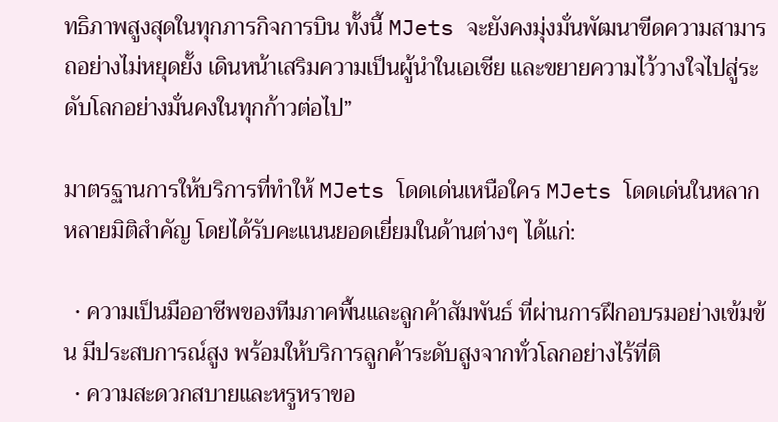ทธิภาพสูงสุดในทุกภารกิจการบิน ทั้งนี้ MJets จะยังคงมุ่งมั่นพัฒนาขีดความสามารถอย่างไม่หยุดยั้ง เดินหน้าเสริมความเป็นผู้นำในเอเชีย และขยายความไว้วางใจไปสู่ระดับโลกอย่างมั่นคงในทุกก้าวต่อไป”

มาตรฐานการให้บริการที่ทำให้ MJets โดดเด่นเหนือใคร MJets โดดเด่นในหลากหลายมิติสำคัญ โดยได้รับคะแนนยอดเยี่ยมในด้านต่างๆ ได้แก่:

  • ความเป็นมืออาชีพของทีมภาคพื้นและลูกค้าสัมพันธ์ ที่ผ่านการฝึกอบรมอย่างเข้มข้น มีประสบการณ์สูง พร้อมให้บริการลูกค้าระดับสูงจากทั่วโลกอย่างไร้ที่ติ
  • ความสะดวกสบายและหรูหราขอ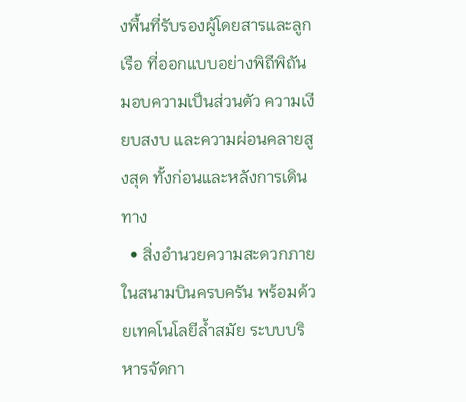งพื้นที่รับรองผู้โดยสารและลูกเรือ ที่ออกแบบอย่างพิถีพิถัน มอบความเป็นส่วนตัว ความเงียบสงบ และความผ่อนคลายสูงสุด ทั้งก่อนและหลังการเดินทาง
  • สิ่งอำนวยความสะดวกภายในสนามบินครบครัน พร้อมด้วยเทคโนโลยีล้ำสมัย ระบบบริหารจัดกา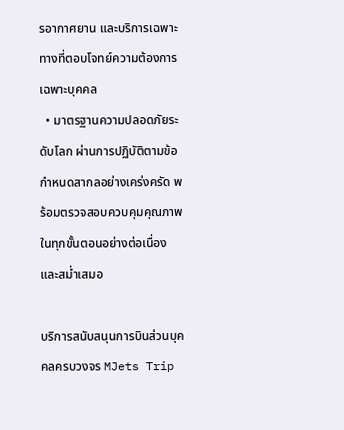รอากาศยาน และบริการเฉพาะทางที่ตอบโจทย์ความต้องการเฉพาะบุคคล
  • มาตรฐานความปลอดภัยระดับโลก ผ่านการปฏิบัติตามข้อกำหนดสากลอย่างเคร่งครัด พร้อมตรวจสอบควบคุมคุณภาพในทุกขั้นตอนอย่างต่อเนื่องและสม่ำเสมอ

บริการสนับสนุนการบินส่วนบุคคลครบวงจร MJets Trip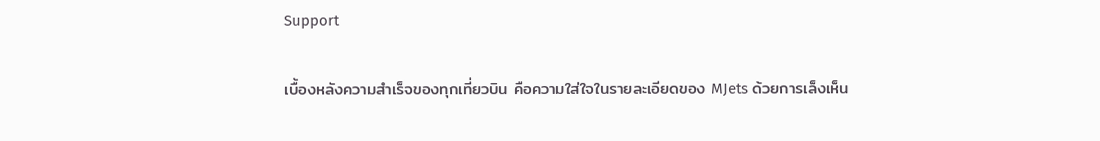Support

เบื้องหลังความสำเร็จของทุกเที่ยวบิน คือความใส่ใจในรายละเอียดของ MJets ด้วยการเล็งเห็น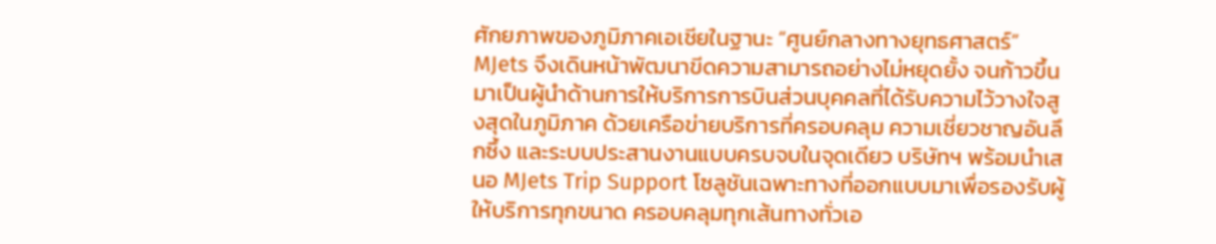ศักยภาพของภูมิภาคเอเชียในฐานะ “ศูนย์กลางทางยุทธศาสตร์” MJets จึงเดินหน้าพัฒนาขีดความสามารถอย่างไม่หยุดยั้ง จนก้าวขึ้นมาเป็นผู้นำด้านการให้บริการการบินส่วนบุคคลที่ได้รับความไว้วางใจสูงสุดในภูมิภาค ด้วยเครือข่ายบริการที่ครอบคลุม ความเชี่ยวชาญอันลึกซึ้ง และระบบประสานงานแบบครบจบในจุดเดียว บริษัทฯ พร้อมนำเสนอ MJets Trip Support โซลูชันเฉพาะทางที่ออกแบบมาเพื่อรองรับผู้ให้บริการทุกขนาด ครอบคลุมทุกเส้นทางทั่วเอ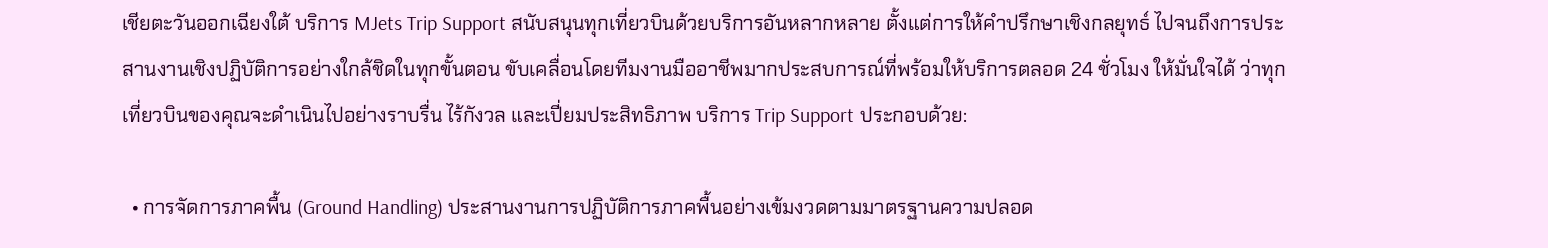เชียตะวันออกเฉียงใต้ บริการ MJets Trip Support สนับสนุนทุกเที่ยวบินด้วยบริการอันหลากหลาย ตั้งแต่การให้คำปรึกษาเชิงกลยุทธ์ ไปจนถึงการประสานงานเชิงปฏิบัติการอย่างใกล้ชิดในทุกขั้นตอน ขับเคลื่อนโดยทีมงานมืออาชีพมากประสบการณ์ที่พร้อมให้บริการตลอด 24 ชั่วโมง ให้มั่นใจได้ ว่าทุกเที่ยวบินของคุณจะดำเนินไปอย่างราบรื่น ไร้กังวล และเปี่ยมประสิทธิภาพ บริการ Trip Support ประกอบด้วย:

  • การจัดการภาคพื้น (Ground Handling) ประสานงานการปฏิบัติการภาคพื้นอย่างเข้มงวดตามมาตรฐานความปลอด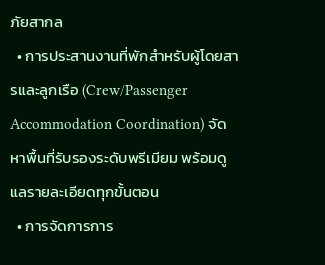ภัยสากล
  • การประสานงานที่พักสำหรับผู้โดยสารและลูกเรือ (Crew/Passenger Accommodation Coordination) จัดหาพื้นที่รับรองระดับพรีเมียม พร้อมดูแลรายละเอียดทุกขั้นตอน
  • การจัดการการ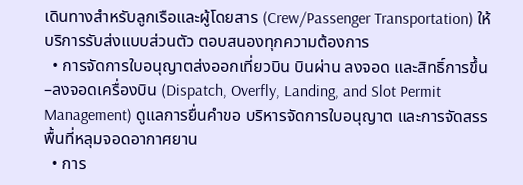เดินทางสำหรับลูกเรือและผู้โดยสาร (Crew/Passenger Transportation) ให้บริการรับส่งแบบส่วนตัว ตอบสนองทุกความต้องการ
  • การจัดการใบอนุญาตส่งออกเที่ยวบิน บินผ่าน ลงจอด และสิทธิ์การขึ้น–ลงจอดเครื่องบิน (Dispatch, Overfly, Landing, and Slot Permit Management) ดูแลการยื่นคำขอ บริหารจัดการใบอนุญาต และการจัดสรรพื้นที่หลุมจอดอากาศยาน
  • การ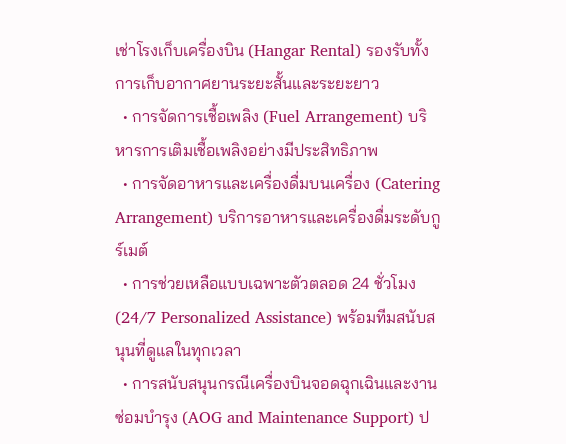เช่าโรงเก็บเครื่องบิน (Hangar Rental) รองรับทั้งการเก็บอากาศยานระยะสั้นและระยะยาว
  • การจัดการเชื้อเพลิง (Fuel Arrangement) บริหารการเติมเชื้อเพลิงอย่างมีประสิทธิภาพ
  • การจัดอาหารและเครื่องดื่มบนเครื่อง (Catering Arrangement) บริการอาหารและเครื่องดื่มระดับกูร์เมต์
  • การช่วยเหลือแบบเฉพาะตัวตลอด 24 ชั่วโมง (24/7 Personalized Assistance) พร้อมทีมสนับสนุนที่ดูแลในทุกเวลา
  • การสนับสนุนกรณีเครื่องบินจอดฉุกเฉินและงานซ่อมบำรุง (AOG and Maintenance Support) ป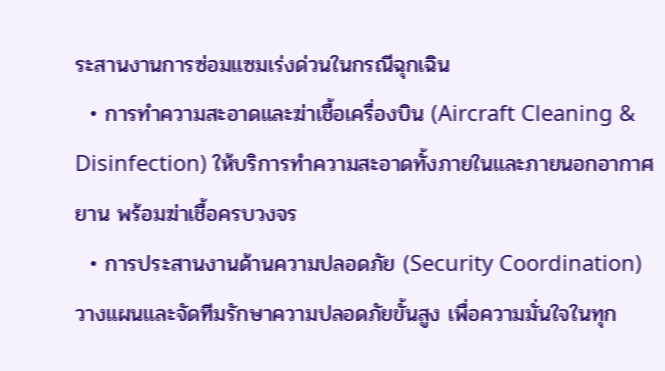ระสานงานการซ่อมแซมเร่งด่วนในกรณีฉุกเฉิน
  • การทำความสะอาดและฆ่าเชื้อเครื่องบิน (Aircraft Cleaning & Disinfection) ให้บริการทำความสะอาดทั้งภายในและภายนอกอากาศยาน พร้อมฆ่าเชื้อครบวงจร
  • การประสานงานด้านความปลอดภัย (Security Coordination) วางแผนและจัดทีมรักษาความปลอดภัยขั้นสูง เพื่อความมั่นใจในทุก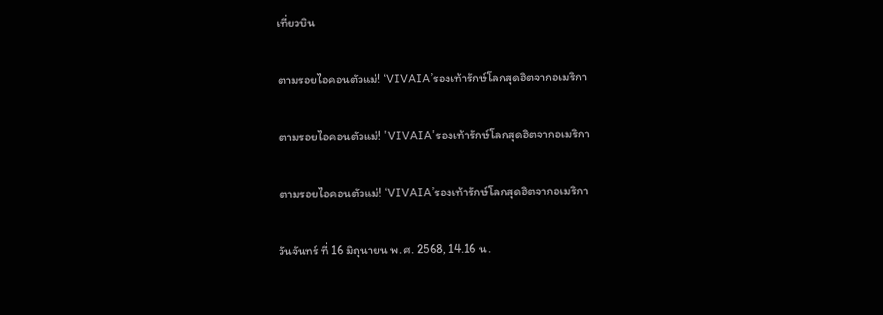เที่ยวบิน

ตามรอยไอคอนตัวแม่! ‘VIVAIA’รองเท้ารักษ์โลกสุดฮิตจากอเมริกา

ตามรอยไอคอนตัวแม่! 'VIVAIA'รองเท้ารักษ์โลกสุดฮิตจากอเมริกา

ตามรอยไอคอนตัวแม่! ‘VIVAIA’รองเท้ารักษ์โลกสุดฮิตจากอเมริกา

วันจันทร์ ที่ 16 มิถุนายน พ.ศ. 2568, 14.16 น.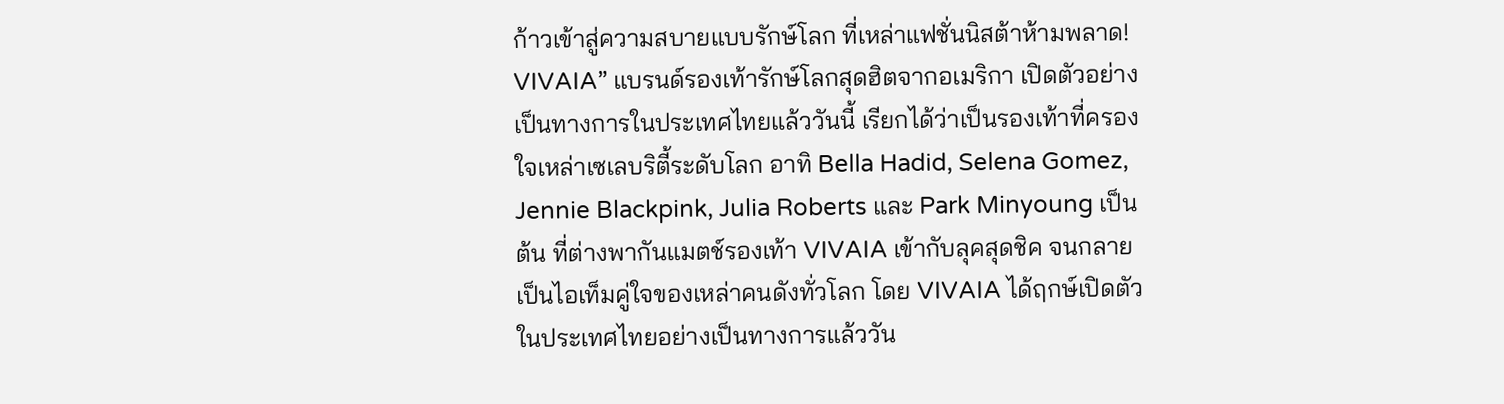ก้าวเข้าสู่ความสบายแบบรักษ์โลก ที่เหล่าแฟชั่นนิสต้าห้ามพลาด! VIVAIA” แบรนด์รองเท้ารักษ์โลกสุดฮิตจากอเมริกา เปิดตัวอย่างเป็นทางการในประเทศไทยแล้ววันนี้ เรียกได้ว่าเป็นรองเท้าที่ครองใจเหล่าเซเลบริตี้ระดับโลก อาทิ Bella Hadid, Selena Gomez, Jennie Blackpink, Julia Roberts และ Park Minyoung เป็นต้น ที่ต่างพากันแมตช์รองเท้า VIVAIA เข้ากับลุคสุดชิค จนกลายเป็นไอเท็มคู่ใจของเหล่าคนดังทั่วโลก โดย VIVAIA ได้ฤกษ์เปิดตัวในประเทศไทยอย่างเป็นทางการแล้ววัน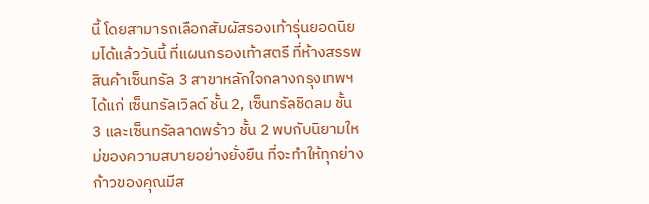นี้ โดยสามารถเลือกสัมผัสรองเท้ารุ่นยอดนิยมได้แล้ววันนี้ ที่แผนกรองเท้าสตรี ที่ห้างสรรพสินค้าเซ็นทรัล 3 สาขาหลักใจกลางกรุงเทพฯ ได้แก่ เซ็นทรัลเวิลด์ ชั้น 2, เซ็นทรัลชิดลม ชั้น 3 และเซ็นทรัลลาดพร้าว ชั้น 2 พบกับนิยามใหม่ของความสบายอย่างยั่งยืน ที่จะทำให้ทุกย่างก้าวของคุณมีส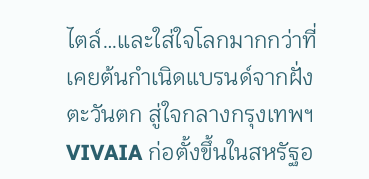ไตล์…และใส่ใจโลกมากกว่าที่เคยต้นกำเนิดแบรนด์จากฝั่งตะวันตก สู่ใจกลางกรุงเทพฯVIVAIA ก่อตั้งขึ้นในสหรัฐอ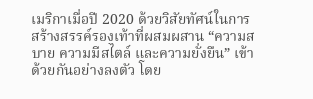เมริกาเมื่อปี 2020 ด้วยวิสัยทัศน์ในการสร้างสรรค์รองเท้าที่ผสมผสาน “ความสบาย ความมีสไตล์ และความยั่งยืน” เข้าด้วยกันอย่างลงตัว โดย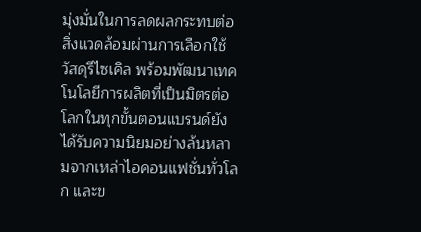มุ่งมั่นในการลดผลกระทบต่อสิ่งแวดล้อมผ่านการเลือกใช้วัสดุรีไซเคิล พร้อมพัฒนาเทคโนโลยีการผลิตที่เป็นมิตรต่อโลกในทุกขั้นตอนแบรนด์ยังได้รับความนิยมอย่างล้นหลามจากเหล่าไอคอนแฟชั่นทั่วโลก และข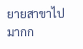ยายสาขาไปมากก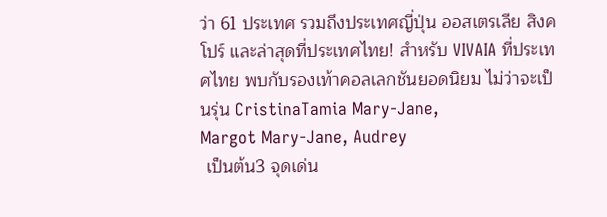ว่า 61 ประเทศ รวมถึงประเทศญี่ปุ่น ออสเตรเลีย สิงคโปร์ และล่าสุดที่ประเทศไทย! สำหรับ VIVAIA ที่ประเทศไทย พบกับรองเท้าคอลเลกชันยอดนิยม ไม่ว่าจะเป็นรุ่น CristinaTamia Mary-Jane,
Margot Mary-Jane, Audrey
 เป็นต้น3 จุดเด่น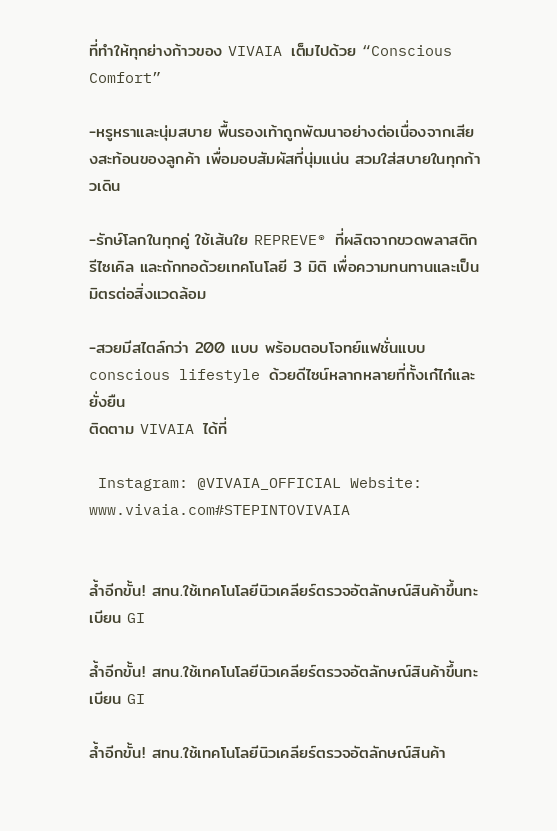ที่ทำให้ทุกย่างก้าวของ VIVAIA เต็มไปด้วย “Conscious Comfort”

-หรูหราและนุ่มสบาย พื้นรองเท้าถูกพัฒนาอย่างต่อเนื่องจากเสียงสะท้อนของลูกค้า เพื่อมอบสัมผัสที่นุ่มแน่น สวมใส่สบายในทุกก้าวเดิน

-รักษ์โลกในทุกคู่ ใช้เส้นใย REPREVE® ที่ผลิตจากขวดพลาสติกรีไซเคิล และถักทอด้วยเทคโนโลยี 3 มิติ เพื่อความทนทานและเป็นมิตรต่อสิ่งแวดล้อม

-สวยมีสไตล์กว่า 200 แบบ พร้อมตอบโจทย์แฟชั่นแบบ conscious lifestyle ด้วยดีไซน์หลากหลายที่ทั้งเก๋ไก๋และยั่งยืน
ติดตาม VIVAIA ได้ที่

 Instagram: @VIVAIA_OFFICIAL Website: www.vivaia.com#STEPINTOVIVAIA


ล้ำอีกขั้น! สทน.ใช้เทคโนโลยีนิวเคลียร์ตรวจอัตลักษณ์สินค้าขึ้นทะเบียน GI

ล้ำอีกขั้น! สทน.ใช้เทคโนโลยีนิวเคลียร์ตรวจอัตลักษณ์สินค้าขึ้นทะเบียน GI

ล้ำอีกขั้น! สทน.ใช้เทคโนโลยีนิวเคลียร์ตรวจอัตลักษณ์สินค้า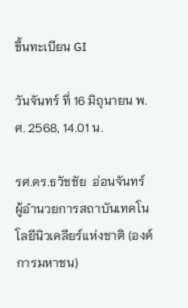ขึ้นทะเบียน GI

วันจันทร์ ที่ 16 มิถุนายน พ.ศ. 2568, 14.01 น.

รศ.ดร.ธวัชชัย  อ่อนจันทร์ ผู้อำนวยการสถาบันเทคโนโลยีนิวเคลียร์แห่งชาติ (องค์การมหาชน)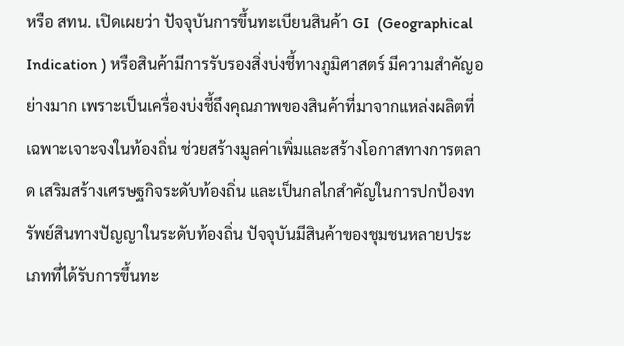หรือ สทน. เปิดเผยว่า ปัจจุบันการขึ้นทะเบียนสินค้า GI  (Geographical Indication ) หรือสินค้ามีการรับรองสิ่งบ่งชี้ทางภูมิศาสตร์ มีความสำคัญอย่างมาก เพราะเป็นเครื่องบ่งชี้ถึงคุณภาพของสินค้าที่มาจากแหล่งผลิตที่เฉพาะเจาะจงในท้องถิ่น ช่วยสร้างมูลค่าเพิ่มและสร้างโอกาสทางการตลาด เสริมสร้างเศรษฐกิจระดับท้องถิ่น และเป็นกลไกสำคัญในการปกป้องทรัพย์สินทางปัญญาในระดับท้องถิ่น ปัจจุบันมีสินค้าของชุมชนหลายประเภทที่ได้รับการขึ้นทะ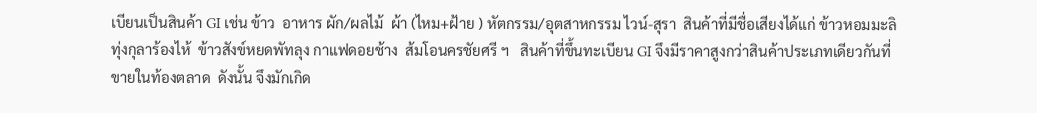เบียนเป็นสินค้า GI เช่น ข้าว  อาหาร ผัก/ผลไม้  ผ้า (ไหม+ฝ้าย ) หัตกรรม/อุตสาหกรรม ไวน์-สุรา  สินค้าที่มีชื่อเสียงได้แก่ ข้าวหอมมะลิทุ่งกุลาร้องไห้  ข้าวสังข์หยดพัทลุง กาแฟดอยช้าง  ส้มโอนครชัยศรี ฯ   สินค้าที่ขึ้นทะเบียน GI จึงมีราคาสูงกว่าสินค้าประเภทเดียวกันที่ขายในท้องตลาด  ดังนั้น จึงมักเกิด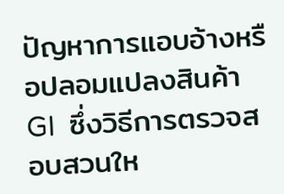ปัญหาการแอบอ้างหรือปลอมแปลงสินค้า GI  ซึ่งวิธีการตรวจสอบสวนให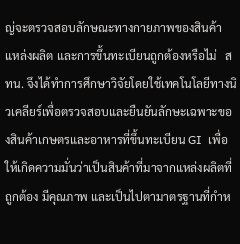ญ่จะตรวจสอบลักษณะทางกายภาพของสินค้า แหล่งผลิต และการขึ้นทะเบียนถูกต้องหรือไม่   สทน. จึงได้ทำการศึกษาวิจัยโดยใช้เทคโนโลยีทางนิวเคลียร์เพื่อตรวจสอบและยืนยันลักษะเฉพาะของสินค้าเกษตรและอาหารที่ขึ้นทะเบียน GI  เพื่อให้เกิดความมั่นว่าเป็นสินค้าที่มาจากแหล่งผลิตที่ถูกต้อง มีคุณภาพ และเป็นไปตามาตรฐานที่กำห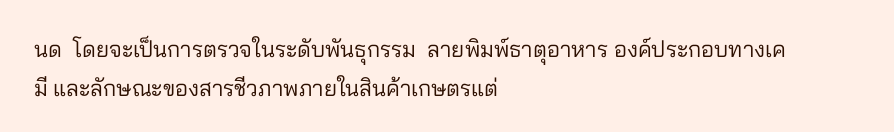นด  โดยจะเป็นการตรวจในระดับพันธุกรรม  ลายพิมพ์ธาตุอาหาร องค์ประกอบทางเคมี และลักษณะของสารชีวภาพภายในสินค้าเกษตรแต่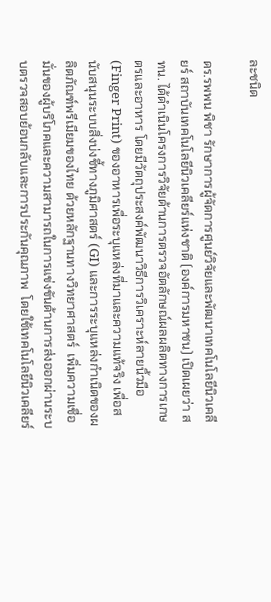ละชนิด

ดร.รพพน พิชา รักษาการผู้จัดการศูนย์วิจัยและพัฒนาเทคโนโลยีนิวเคลียร์ สถาบันเทคโนโลยีนิวเคลียร์แห่งชาติ (องค์การมหาชน) เปิดเผยว่า สทน. ได้ดำเนินโครงการวิจัยด้านการตรวจอัตลักษณ์ผลผลิตทางการเกษตรและอาหาร โดยมีวัตถุประสงค์พัฒนาวิธีการวิเคราะห์ลายนิ้วมือ (Finger Print) ของอาหารเพื่อระบุแหล่งที่มาและความแท้จริง เพื่อสนับสนุนระบบสิ่งบ่งชี้ทางภูมิศาสตร์ (GI) และการระบุแหล่งกำเนิดของผลิตภัณฑ์พรีเมียมของไทย ด้วยหลักฐานทางวิทยาศาสตร์  เพิ่มความเชื่อมั่นของผู้บริโภคและความสามารถในการแข่งขันด้านการส่งออกผ่านระบบตรวจสอบย้อนกลับและการประกันคุณภาพ  โดยใช้เทคโนโลยีนิวเคลียร์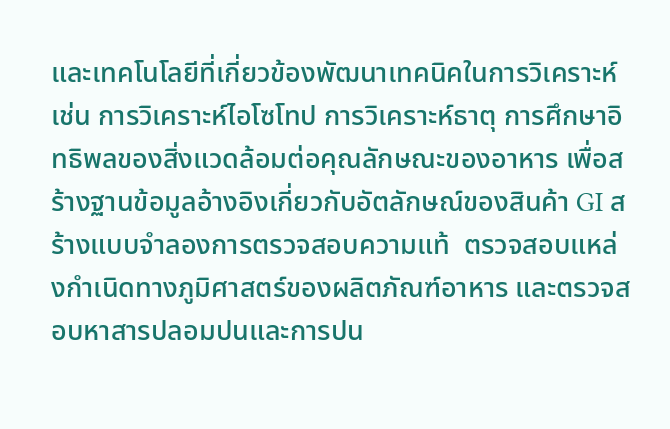และเทคโนโลยีที่เกี่ยวข้องพัฒนาเทคนิคในการวิเคราะห์  เช่น การวิเคราะห์ไอโซโทป การวิเคราะห์ธาตุ การศึกษาอิทธิพลของสิ่งแวดล้อมต่อคุณลักษณะของอาหาร เพื่อสร้างฐานข้อมูลอ้างอิงเกี่ยวกับอัตลักษณ์ของสินค้า GI สร้างแบบจำลองการตรวจสอบความแท้  ตรวจสอบแหล่งกำเนิดทางภูมิศาสตร์ของผลิตภัณฑ์อาหาร และตรวจสอบหาสารปลอมปนและการปน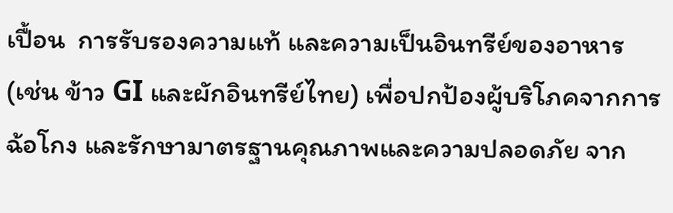เปื้อน  การรับรองความแท้ และความเป็นอินทรีย์ของอาหาร (เช่น ข้าว GI และผักอินทรีย์ไทย) เพื่อปกป้องผู้บริโภคจากการฉ้อโกง และรักษามาตรฐานคุณภาพและความปลอดภัย จาก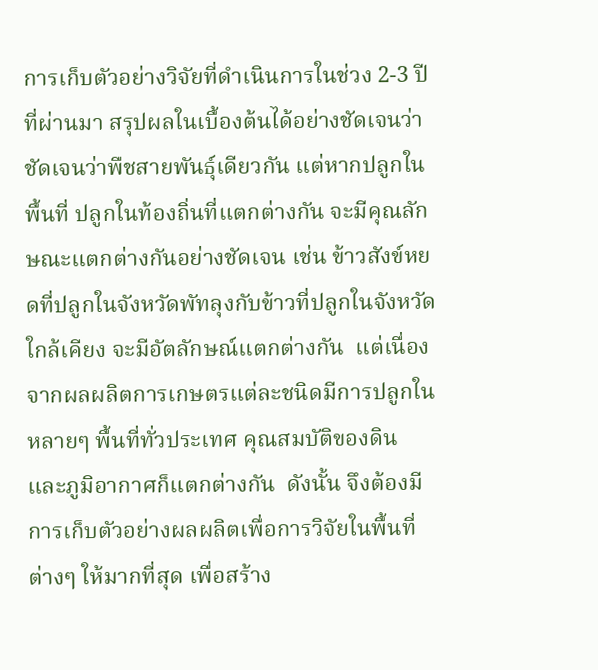การเก็บตัวอย่างวิจัยที่ดำเนินการในช่วง 2-3 ปี ที่ผ่านมา สรุปผลในเบื้องต้นได้อย่างชัดเจนว่าชัดเจนว่าพืชสายพันธุ์เดียวกัน แต่หากปลูกในพื้นที่ ปลูกในท้องถิ่นที่แตกต่างกัน จะมีคุณลักษณะแตกต่างกันอย่างชัดเจน เช่น ข้าวสังข์หยดที่ปลูกในจังหวัดพัทลุงกับข้าวที่ปลูกในจังหวัดใกล้เคียง จะมีอัตลักษณ์แตกต่างกัน  แต่เนื่องจากผลผลิตการเกษตรแต่ละชนิดมีการปลูกในหลายๆ พื้นที่ทั่วประเทศ คุณสมบัติของดิน และภูมิอากาศก็แตกต่างกัน  ดังนั้น จึงต้องมีการเก็บตัวอย่างผลผลิตเพื่อการวิจัยในพื้นที่ต่างๆ ให้มากที่สุด เพื่อสร้าง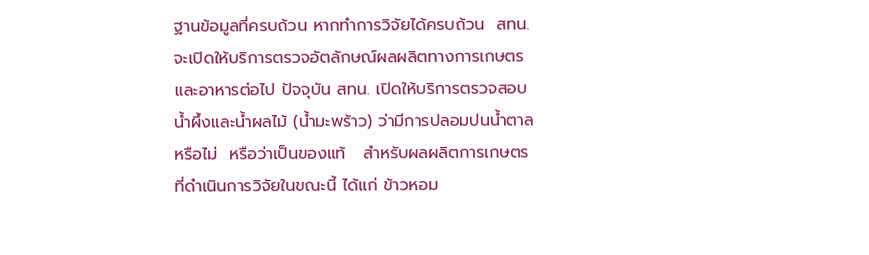ฐานข้อมูลที่ครบถ้วน หากทำการวิจัยได้ครบถ้วน  สทน. จะเปิดให้บริการตรวจอัตลักษณ์ผลผลิตทางการเกษตรและอาหารต่อไป ปัจจุบัน สทน. เปิดให้บริการตรวจสอบน้ำผึ้งและน้ำผลไม้ (น้ำมะพร้าว) ว่ามีการปลอมปนน้ำตาลหรือไม่  หรือว่าเป็นของแท้   สำหรับผลผลิตการเกษตรที่ดำเนินการวิจัยในขณะนี้ ได้แก่ ข้าวหอม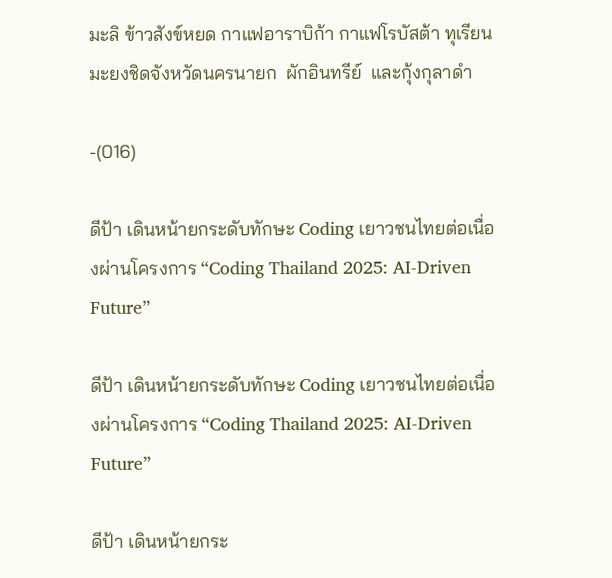มะลิ ข้าวสังข์หยด กาแฟอาราบิก้า กาแฟโรบัสต้า ทุเรียน  มะยงชิดจังหวัดนครนายก  ผักอินทรีย์  และกุ้งกุลาดำ

-(016)

ดีป้า เดินหน้ายกระดับทักษะ Coding เยาวชนไทยต่อเนื่องผ่านโครงการ “Coding Thailand 2025: AI-Driven Future”

ดีป้า เดินหน้ายกระดับทักษะ Coding เยาวชนไทยต่อเนื่องผ่านโครงการ “Coding Thailand 2025: AI-Driven Future”

ดีป้า เดินหน้ายกระ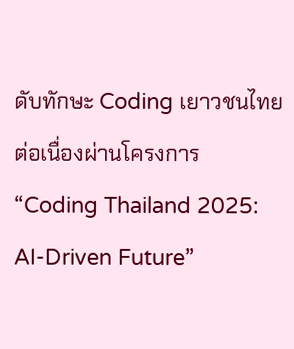ดับทักษะ Coding เยาวชนไทยต่อเนื่องผ่านโครงการ “Coding Thailand 2025: AI-Driven Future”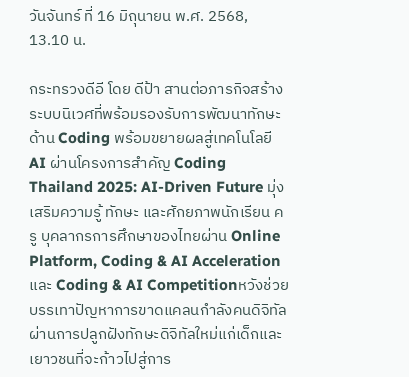วันจันทร์ ที่ 16 มิถุนายน พ.ศ. 2568, 13.10 น.

กระทรวงดีอี โดย ดีป้า สานต่อภารกิจสร้างระบบนิเวศที่พร้อมรองรับการพัฒนาทักษะด้าน Coding พร้อมขยายผลสู่เทคโนโลยี AI ผ่านโครงการสำคัญ Coding Thailand 2025: AI-Driven Future มุ่งเสริมความรู้ ทักษะ และศักยภาพนักเรียน ครู บุคลากรการศึกษาของไทยผ่าน Online Platform, Coding & AI Acceleration และ Coding & AI Competitionหวังช่วยบรรเทาปัญหาการขาดแคลนกำลังคนดิจิทัลผ่านการปลูกฝังทักษะดิจิทัลใหม่แก่เด็กและเยาวชนที่จะก้าวไปสู่การ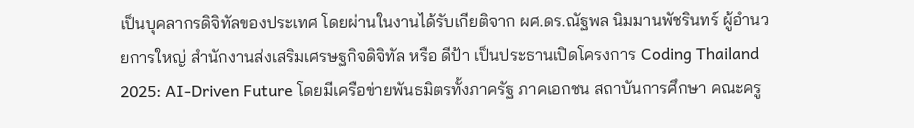เป็นบุคลากรดิจิทัลของประเทศ โดยผ่านในงานได้รับเกียติจาก ผศ.ดร.ณัฐพล นิมมานพัชรินทร์ ผู้อำนวยการใหญ่ สำนักงานส่งเสริมเศรษฐกิจดิจิทัล หรือ ดีป้า เป็นประธานเปิดโครงการ Coding Thailand 2025: AI-Driven Future โดยมีเครือข่ายพันธมิตรทั้งภาครัฐ ภาคเอกชน สถาบันการศึกษา คณะครู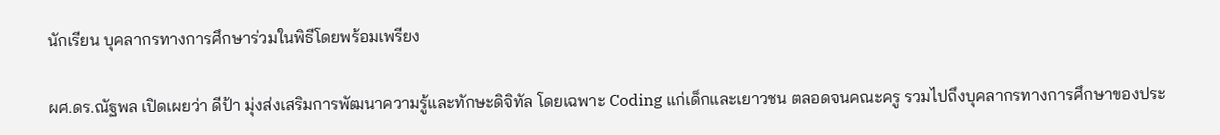นักเรียน บุคลากรทางการศึกษาร่วมในพิธีโดยพร้อมเพรียง

ผศ.ดร.ณัฐพล เปิดเผยว่า ดีป้า มุ่งส่งเสริมการพัฒนาความรู้และทักษะดิจิทัล โดยเฉพาะ Coding แก่เด็กและเยาวชน ตลอดจนคณะครู รวมไปถึงบุคลากรทางการศึกษาของประ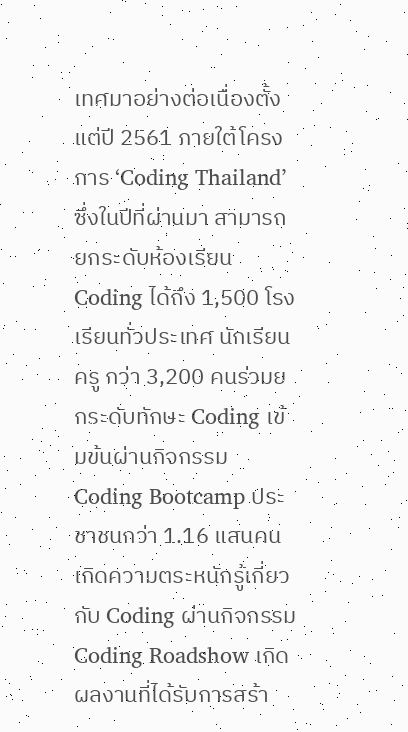เทศมาอย่างต่อเนื่องตั้งแต่ปี 2561 ภายใต้โครงการ ‘Coding Thailand’ ซึ่งในปีที่ผ่านมา สามารถยกระดับห้องเรียน Coding ได้ถึง 1,500 โรงเรียนทั่วประเทศ นักเรียน ครู กว่า 3,200 คนร่วมยกระดับทักษะ Coding เข้มข้นผ่านกิจกรรม Coding Bootcamp ประชาชนกว่า 1.16 แสนคน เกิดความตระหนักรู้เกี่ยวกับ Coding ผ่านกิจกรรม Coding Roadshow เกิดผลงานที่ได้รับการสร้า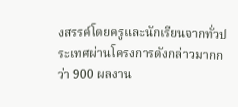งสรรค์โดยครูและนักเรียนจากทั่วประเทศผ่านโครงการดังกล่าวมากกว่า 900 ผลงาน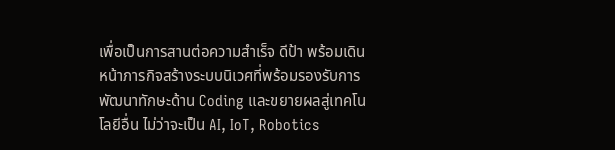เพื่อเป็นการสานต่อความสำเร็จ ดีป้า พร้อมเดินหน้าภารกิจสร้างระบบนิเวศที่พร้อมรองรับการพัฒนาทักษะด้าน Coding และขยายผลสู่เทคโนโลยีอื่น ไม่ว่าจะเป็น AI, IoT, Robotics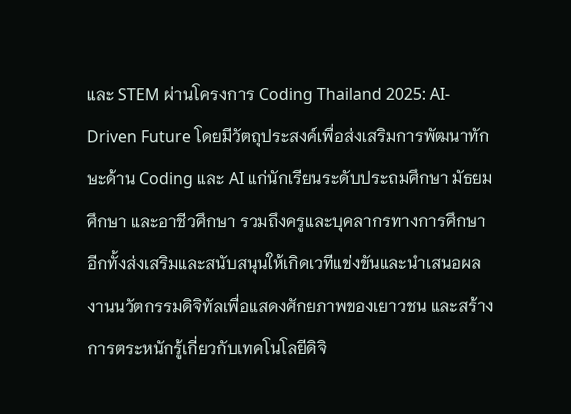และ STEM ผ่านโครงการ Coding Thailand 2025: AI-Driven Future โดยมีวัตถุประสงค์เพื่อส่งเสริมการพัฒนาทักษะด้าน Coding และ AI แก่นักเรียนระดับประถมศึกษา มัธยมศึกษา และอาชีวศึกษา รวมถึงครูและบุคลากรทางการศึกษา อีกทั้งส่งเสริมและสนับสนุนให้เกิดเวทีแข่งขันและนำเสนอผลงานนวัตกรรมดิจิทัลเพื่อแสดงศักยภาพของเยาวชน และสร้างการตระหนักรู้เกี่ยวกับเทคโนโลยีดิจิ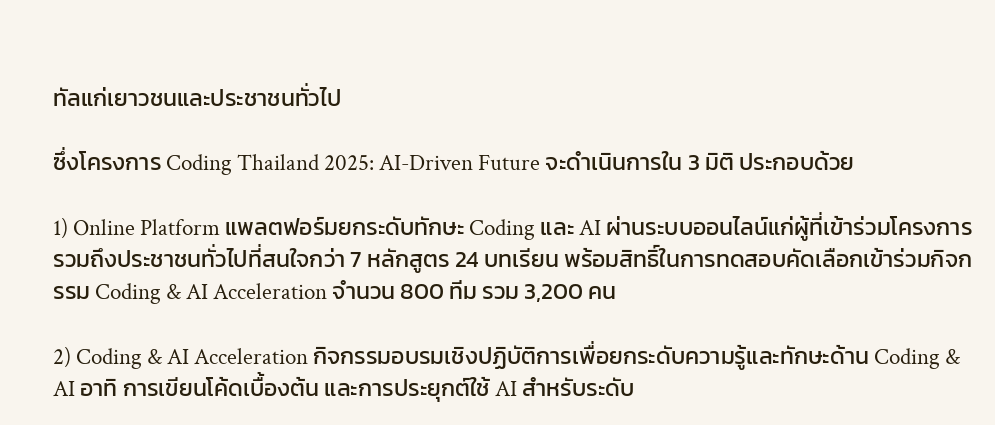ทัลแก่เยาวชนและประชาชนทั่วไป

ซึ่งโครงการ Coding Thailand 2025: AI-Driven Future จะดำเนินการใน 3 มิติ ประกอบด้วย

1) Online Platform แพลตฟอร์มยกระดับทักษะ Coding และ AI ผ่านระบบออนไลน์แก่ผู้ที่เข้าร่วมโครงการ รวมถึงประชาชนทั่วไปที่สนใจกว่า 7 หลักสูตร 24 บทเรียน พร้อมสิทธิ์ในการทดสอบคัดเลือกเข้าร่วมกิจกรรม Coding & AI Acceleration จำนวน 800 ทีม รวม 3,200 คน

2) Coding & AI Acceleration กิจกรรมอบรมเชิงปฏิบัติการเพื่อยกระดับความรู้และทักษะด้าน Coding & AI อาทิ การเขียนโค้ดเบื้องต้น และการประยุกต์ใช้ AI สำหรับระดับ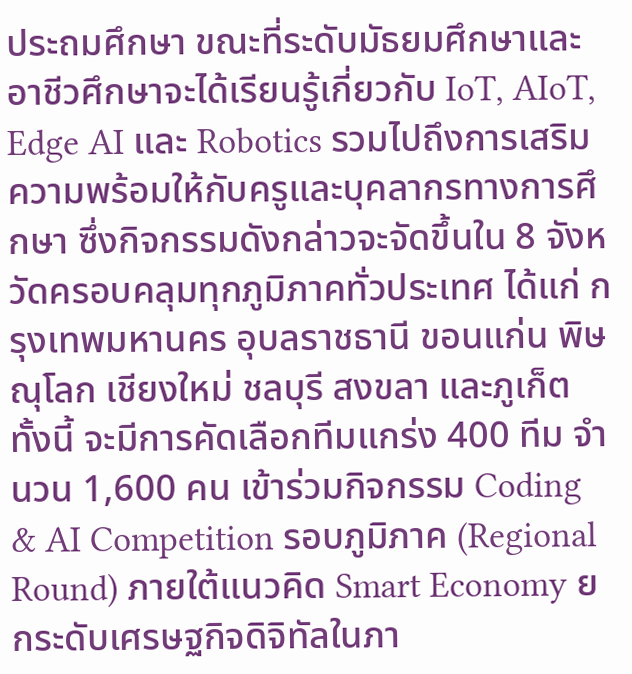ประถมศึกษา ขณะที่ระดับมัธยมศึกษาและอาชีวศึกษาจะได้เรียนรู้เกี่ยวกับ IoT, AIoT, Edge AI และ Robotics รวมไปถึงการเสริมความพร้อมให้กับครูและบุคลากรทางการศึกษา ซึ่งกิจกรรมดังกล่าวจะจัดขึ้นใน 8 จังหวัดครอบคลุมทุกภูมิภาคทั่วประเทศ ได้แก่ กรุงเทพมหานคร อุบลราชธานี ขอนแก่น พิษณุโลก เชียงใหม่ ชลบุรี สงขลา และภูเก็ต ทั้งนี้ จะมีการคัดเลือกทีมแกร่ง 400 ทีม จำนวน 1,600 คน เข้าร่วมกิจกรรม Coding & AI Competition รอบภูมิภาค (Regional Round) ภายใต้แนวคิด Smart Economy ยกระดับเศรษฐกิจดิจิทัลในภา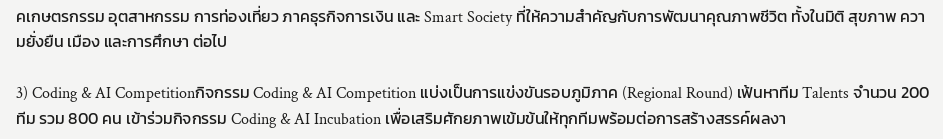คเกษตรกรรม อุตสาหกรรม การท่องเที่ยว ภาคธุรกิจการเงิน และ Smart Society ที่ให้ความสำคัญกับการพัฒนาคุณภาพชีวิต ทั้งในมิติ สุขภาพ ความยั่งยืน เมือง และการศึกษา ต่อไป

3) Coding & AI Competitionกิจกรรม Coding & AI Competition แบ่งเป็นการแข่งขันรอบภูมิภาค (Regional Round) เฟ้นหาทีม Talents จำนวน 200 ทีม รวม 800 คน เข้าร่วมกิจกรรม Coding & AI Incubation เพื่อเสริมศักยภาพเข้มข้นให้ทุกทีมพร้อมต่อการสร้างสรรค์ผลงา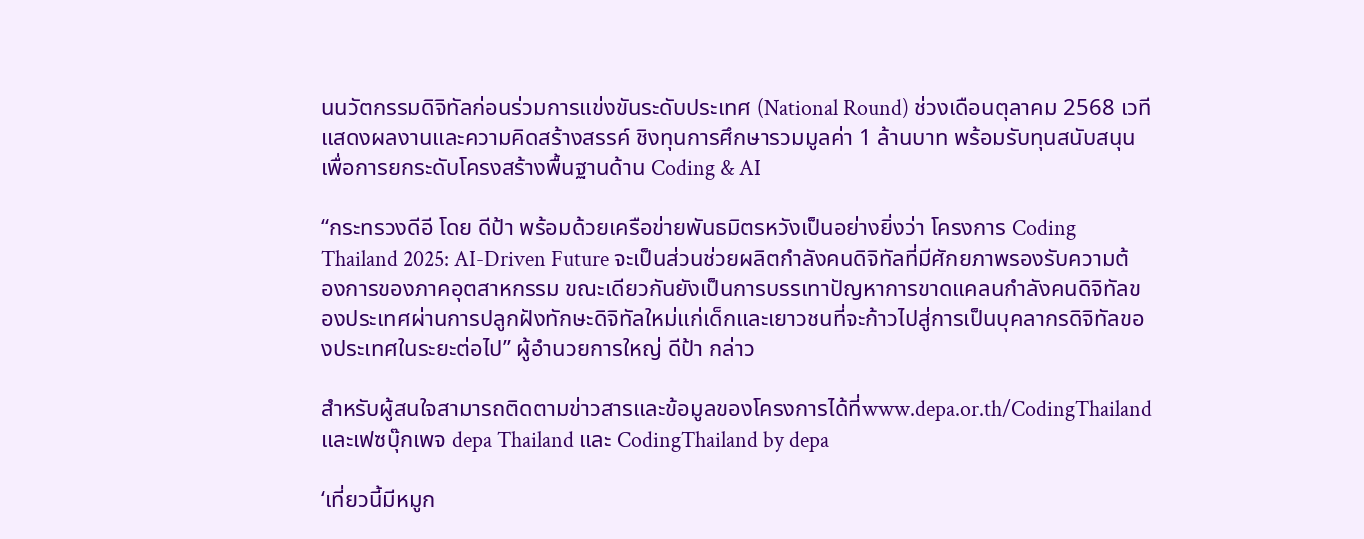นนวัตกรรมดิจิทัลก่อนร่วมการแข่งขันระดับประเทศ (National Round) ช่วงเดือนตุลาคม 2568 เวทีแสดงผลงานและความคิดสร้างสรรค์ ชิงทุนการศึกษารวมมูลค่า 1 ล้านบาท พร้อมรับทุนสนับสนุนเพื่อการยกระดับโครงสร้างพื้นฐานด้าน Coding & AI

“กระทรวงดีอี โดย ดีป้า พร้อมด้วยเครือข่ายพันธมิตรหวังเป็นอย่างยิ่งว่า โครงการ Coding Thailand 2025: AI-Driven Future จะเป็นส่วนช่วยผลิตกำลังคนดิจิทัลที่มีศักยภาพรองรับความต้องการของภาคอุตสาหกรรม ขณะเดียวกันยังเป็นการบรรเทาปัญหาการขาดแคลนกำลังคนดิจิทัลของประเทศผ่านการปลูกฝังทักษะดิจิทัลใหม่แก่เด็กและเยาวชนที่จะก้าวไปสู่การเป็นบุคลากรดิจิทัลของประเทศในระยะต่อไป” ผู้อำนวยการใหญ่ ดีป้า กล่าว

สำหรับผู้สนใจสามารถติดตามข่าวสารและข้อมูลของโครงการได้ที่www.depa.or.th/CodingThailand และเฟซบุ๊กเพจ depa Thailand และ CodingThailand by depa

‘เที่ยวนี้มีหมูก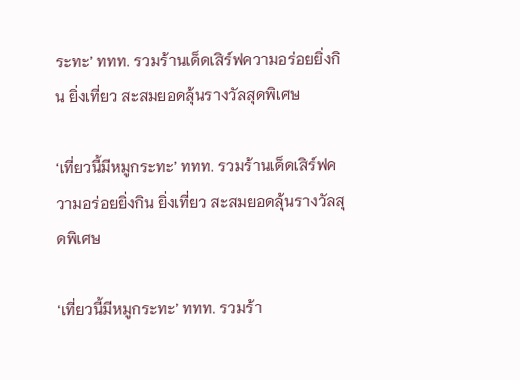ระทะ’ ททท. รวมร้านเด็ดเสิร์ฟความอร่อยยิ่งกิน ยิ่งเที่ยว สะสมยอดลุ้นรางวัลสุดพิเศษ

‘เที่ยวนี้มีหมูกระทะ’ ททท. รวมร้านเด็ดเสิร์ฟความอร่อยยิ่งกิน ยิ่งเที่ยว สะสมยอดลุ้นรางวัลสุดพิเศษ

‘เที่ยวนี้มีหมูกระทะ’ ททท. รวมร้า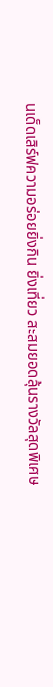นเด็ดเสิร์ฟความอร่อยยิ่งกิน ยิ่งเที่ยว สะสมยอดลุ้นรางวัลสุดพิเศษ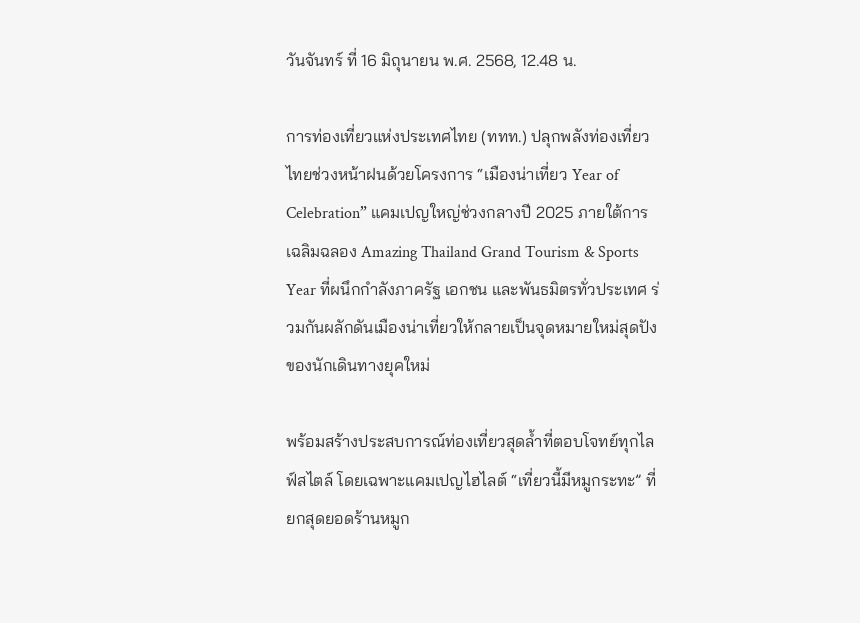วันจันทร์ ที่ 16 มิถุนายน พ.ศ. 2568, 12.48 น.

การท่องเที่ยวแห่งประเทศไทย (ททท.) ปลุกพลังท่องเที่ยวไทยช่วงหน้าฝนด้วยโครงการ “เมืองน่าเที่ยว Year of Celebration” แคมเปญใหญ่ช่วงกลางปี 2025 ภายใต้การเฉลิมฉลอง Amazing Thailand Grand Tourism & Sports Year ที่ผนึกกำลังภาครัฐ เอกชน และพันธมิตรทั่วประเทศ ร่วมกันผลักดันเมืองน่าเที่ยวให้กลายเป็นจุดหมายใหม่สุดปังของนักเดินทางยุคใหม่

พร้อมสร้างประสบการณ์ท่องเที่ยวสุดล้ำที่ตอบโจทย์ทุกไลฟ์สไตล์ โดยเฉพาะแคมเปญไฮไลต์ “เที่ยวนี้มีหมูกระทะ” ที่ยกสุดยอดร้านหมูก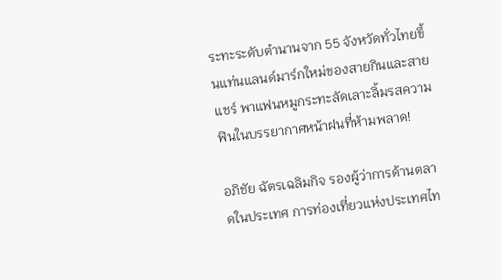ระทะระดับตำนานจาก 55 จังหวัดทั่วไทยขึ้นแท่นแลนด์มาร์กใหม่ของสายกินและสายแชร์ พาแฟนหมูกระทะลัดเลาะลิ้มรสความฟินในบรรยากาศหน้าฝนที่ห้ามพลาด!

อภิชัย ฉัตรเฉลิมกิจ รองผู้ว่าการด้านตลาดในประเทศ การท่องเที่ยวแห่งประเทศไท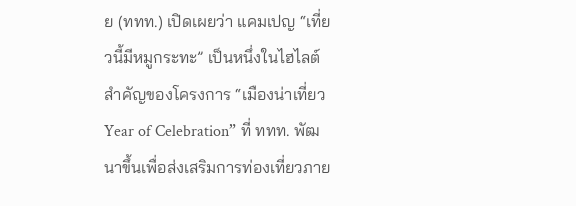ย (ททท.) เปิดเผยว่า แคมเปญ “เที่ยวนี้มีหมูกระทะ” เป็นหนึ่งในไฮไลต์สำคัญของโครงการ “เมืองน่าเที่ยว Year of Celebration” ที่ ททท. พัฒนาขึ้นเพื่อส่งเสริมการท่องเที่ยวภาย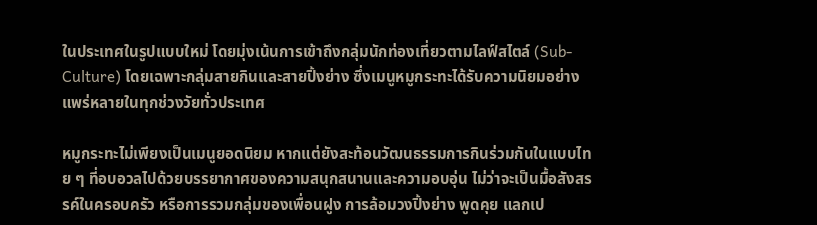ในประเทศในรูปแบบใหม่ โดยมุ่งเน้นการเข้าถึงกลุ่มนักท่องเที่ยวตามไลฟ์สไตล์ (Sub-Culture) โดยเฉพาะกลุ่มสายกินและสายปิ้งย่าง ซึ่งเมนูหมูกระทะได้รับความนิยมอย่างแพร่หลายในทุกช่วงวัยทั่วประเทศ

หมูกระทะไม่เพียงเป็นเมนูยอดนิยม หากแต่ยังสะท้อนวัฒนธรรมการกินร่วมกันในแบบไทย ๆ ที่อบอวลไปด้วยบรรยากาศของความสนุกสนานและความอบอุ่น ไม่ว่าจะเป็นมื้อสังสรรค์ในครอบครัว หรือการรวมกลุ่มของเพื่อนฝูง การล้อมวงปิ้งย่าง พูดคุย แลกเป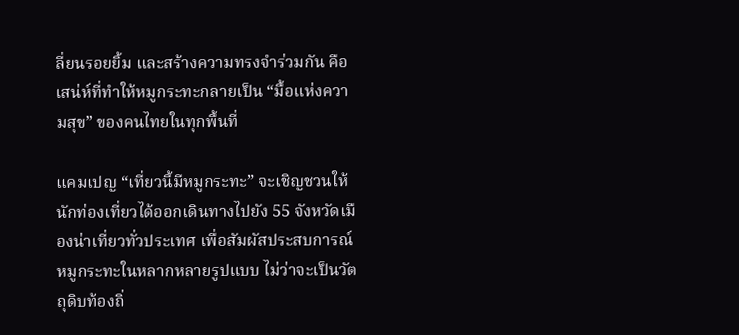ลี่ยนรอยยิ้ม และสร้างความทรงจำร่วมกัน คือเสน่ห์ที่ทำให้หมูกระทะกลายเป็น “มื้อแห่งความสุข” ของคนไทยในทุกพื้นที่

แคมเปญ “เที่ยวนี้มีหมูกระทะ” จะเชิญชวนให้นักท่องเที่ยวได้ออกเดินทางไปยัง 55 จังหวัดเมืองน่าเที่ยวทั่วประเทศ เพื่อสัมผัสประสบการณ์หมูกระทะในหลากหลายรูปแบบ ไม่ว่าจะเป็นวัตถุดิบท้องถิ่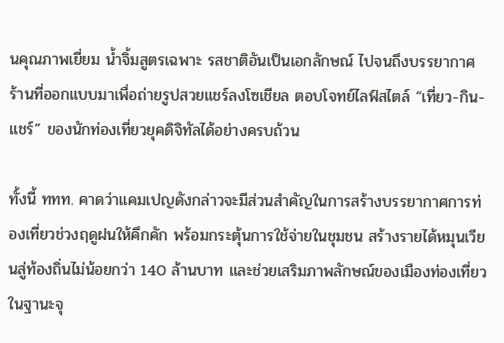นคุณภาพเยี่ยม น้ำจิ้มสูตรเฉพาะ รสชาติอันเป็นเอกลักษณ์ ไปจนถึงบรรยากาศร้านที่ออกแบบมาเพื่อถ่ายรูปสวยแชร์ลงโซเชียล ตอบโจทย์ไลฟ์สไตล์ “เที่ยว-กิน-แชร์” ของนักท่องเที่ยวยุคดิจิทัลได้อย่างครบถ้วน

ทั้งนี้ ททท. คาดว่าแคมเปญดังกล่าวจะมีส่วนสำคัญในการสร้างบรรยากาศการท่องเที่ยวช่วงฤดูฝนให้คึกคัก พร้อมกระตุ้นการใช้จ่ายในชุมชน สร้างรายได้หมุนเวียนสู่ท้องถิ่นไม่น้อยกว่า 140 ล้านบาท และช่วยเสริมภาพลักษณ์ของเมืองท่องเที่ยวในฐานะจุ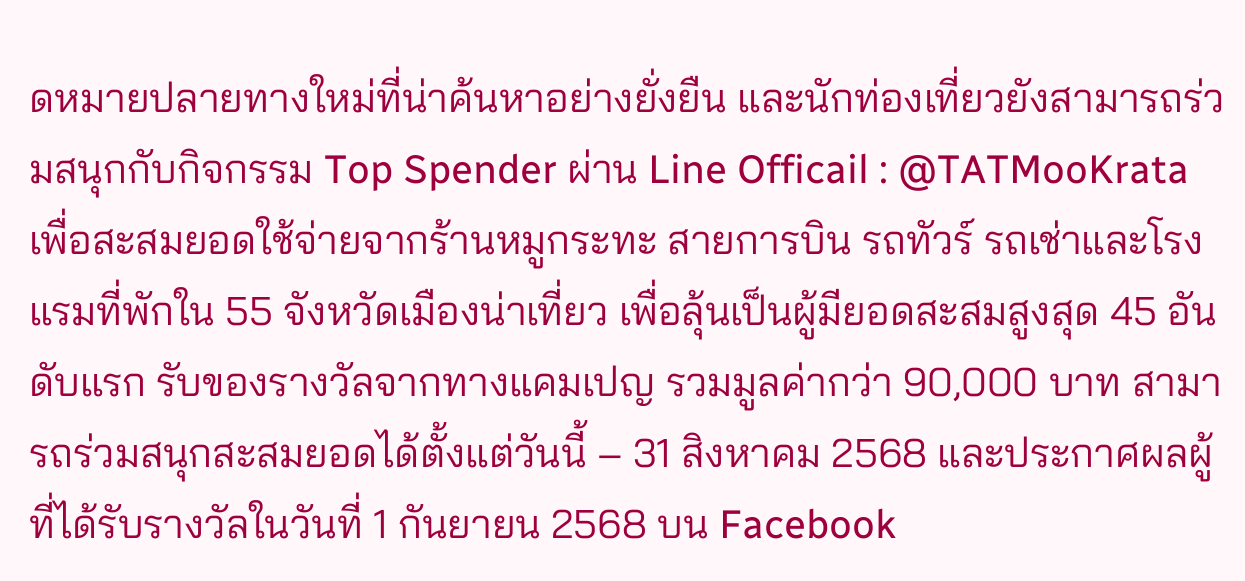ดหมายปลายทางใหม่ที่น่าค้นหาอย่างยั่งยืน และนักท่องเที่ยวยังสามารถร่วมสนุกกับกิจกรรม Top Spender ผ่าน Line Officail : @TATMooKrata เพื่อสะสมยอดใช้จ่ายจากร้านหมูกระทะ สายการบิน รถทัวร์ รถเช่าและโรงแรมที่พักใน 55 จังหวัดเมืองน่าเที่ยว เพื่อลุ้นเป็นผู้มียอดสะสมสูงสุด 45 อันดับแรก รับของรางวัลจากทางแคมเปญ รวมมูลค่ากว่า 90,000 บาท สามารถร่วมสนุกสะสมยอดได้ตั้งแต่วันนี้ – 31 สิงหาคม 2568 และประกาศผลผู้ที่ได้รับรางวัลในวันที่ 1 กันยายน 2568 บน Facebook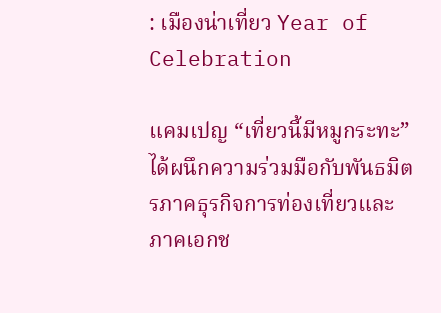: เมืองน่าเที่ยว Year of Celebration

แคมเปญ “เที่ยวนี้มีหมูกระทะ” ได้ผนึกความร่วมมือกับพันธมิตรภาคธุรกิจการท่องเที่ยวและภาคเอกช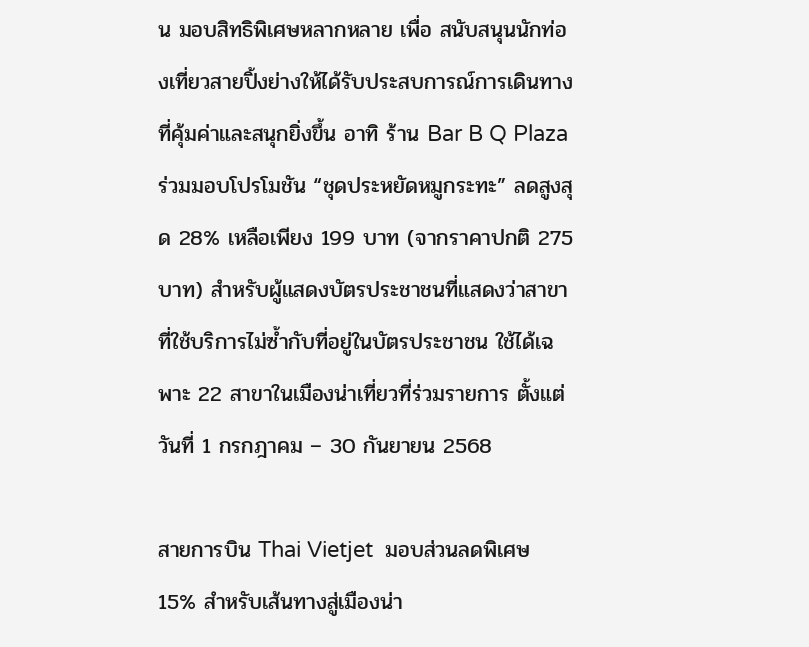น มอบสิทธิพิเศษหลากหลาย เพื่อ สนับสนุนนักท่องเที่ยวสายปิ้งย่างให้ได้รับประสบการณ์การเดินทางที่คุ้มค่าและสนุกยิ่งขึ้น อาทิ ร้าน Bar B Q Plaza  ร่วมมอบโปรโมชัน “ชุดประหยัดหมูกระทะ” ลดสูงสุด 28% เหลือเพียง 199 บาท (จากราคาปกติ 275 บาท) สำหรับผู้แสดงบัตรประชาชนที่แสดงว่าสาขาที่ใช้บริการไม่ซ้ำกับที่อยู่ในบัตรประชาชน ใช้ได้เฉพาะ 22 สาขาในเมืองน่าเที่ยวที่ร่วมรายการ ตั้งแต่วันที่ 1 กรกฎาคม – 30 กันยายน 2568

สายการบิน Thai Vietjet  มอบส่วนลดพิเศษ 15% สำหรับเส้นทางสู่เมืองน่า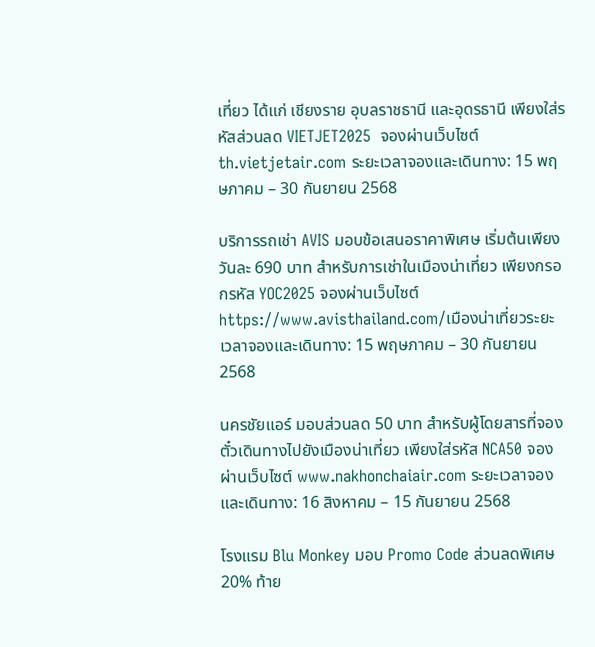เที่ยว ได้แก่ เชียงราย อุบลราชธานี และอุดรธานี เพียงใส่รหัสส่วนลด VIETJET2025  จองผ่านเว็บไซต์ th.vietjetair.com ระยะเวลาจองและเดินทาง: 15 พฤษภาคม – 30 กันยายน 2568

บริการรถเช่า AVIS มอบข้อเสนอราคาพิเศษ เริ่มต้นเพียงวันละ 690 บาท สำหรับการเช่าในเมืองน่าเที่ยว เพียงกรอกรหัส YOC2025 จองผ่านเว็บไซต์ https://www.avisthailand.com/เมืองน่าเที่ยวระยะเวลาจองและเดินทาง: 15 พฤษภาคม – 30 กันยายน 2568

นครชัยแอร์ มอบส่วนลด 50 บาท สำหรับผู้โดยสารที่จองตั๋วเดินทางไปยังเมืองน่าเที่ยว เพียงใส่รหัส NCA50 จองผ่านเว็บไซต์ www.nakhonchaiair.com ระยะเวลาจองและเดินทาง: 16 สิงหาคม – 15 กันยายน 2568

โรงแรม Blu Monkey มอบ Promo Code ส่วนลดพิเศษ 20% ท้าย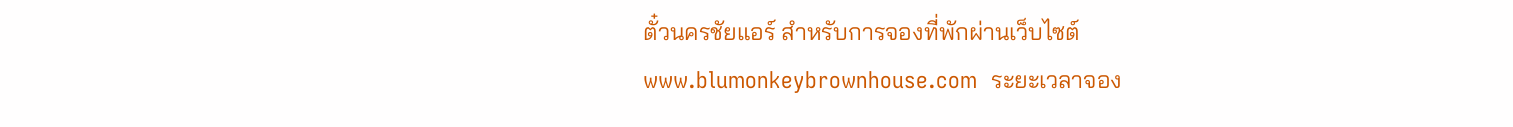ตั๋วนครชัยแอร์ สำหรับการจองที่พักผ่านเว็บไซต์ www.blumonkeybrownhouse.com  ระยะเวลาจอง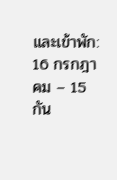และเข้าพัก: 16 กรกฎาคม – 15 กัน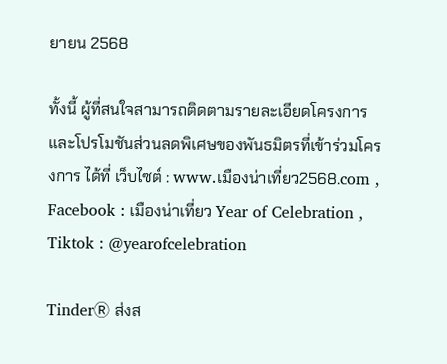ยายน 2568

ทั้งนี้ ผู้ที่สนใจสามารถติดตามรายละเอียดโครงการและโปรโมชันส่วนลดพิเศษของพันธมิตรที่เข้าร่วมโครงการ ได้ที่ เว็บไซต์ : www.เมืองน่าเที่ยว2568.com , Facebook : เมืองน่าเที่ยว Year of Celebration , Tiktok : @yearofcelebration

TinderⓇ ส่งส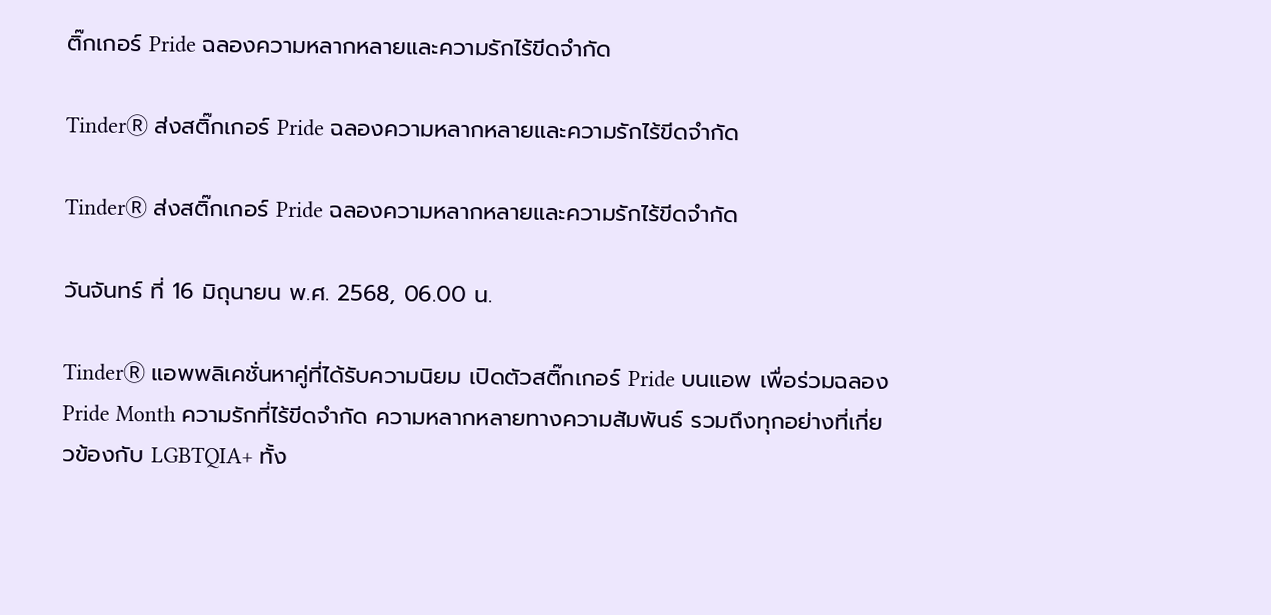ติ๊กเกอร์ Pride ฉลองความหลากหลายและความรักไร้ขีดจำกัด

TinderⓇ ส่งสติ๊กเกอร์ Pride ฉลองความหลากหลายและความรักไร้ขีดจำกัด

TinderⓇ ส่งสติ๊กเกอร์ Pride ฉลองความหลากหลายและความรักไร้ขีดจำกัด

วันจันทร์ ที่ 16 มิถุนายน พ.ศ. 2568, 06.00 น.

TinderⓇ แอพพลิเคชั่นหาคู่ที่ได้รับความนิยม เปิดตัวสติ๊กเกอร์ Pride บนแอพ เพื่อร่วมฉลอง Pride Month ความรักที่ไร้ขีดจำกัด ความหลากหลายทางความสัมพันธ์ รวมถึงทุกอย่างที่เกี่ยวข้องกับ LGBTQIA+ ทั้ง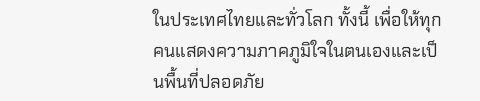ในประเทศไทยและทั่วโลก ทั้งนี้ เพื่อให้ทุกคนแสดงความภาคภูมิใจในตนเองและเป็นพื้นที่ปลอดภัย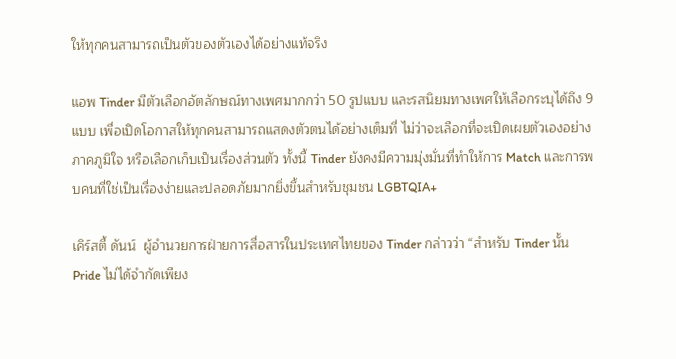ให้ทุกคนสามารถเป็นตัวของตัวเองได้อย่างแท้จริง

แอพ Tinder มีตัวเลือกอัตลักษณ์ทางเพศมากกว่า 50 รูปแบบ และรสนิยมทางเพศให้เลือกระบุได้ถึง 9 แบบ เพื่อเปิดโอกาสให้ทุกคนสามารถแสดงตัวตนได้อย่างเต็มที่ ไม่ว่าจะเลือกที่จะเปิดเผยตัวเองอย่างภาคภูมิใจ หรือเลือกเก็บเป็นเรื่องส่วนตัว ทั้งนี้ Tinder ยังคงมีความมุ่งมั่นที่ทำให้การ Match และการพบคนที่ใช่เป็นเรื่องง่ายและปลอดภัยมากยิ่งขึ้นสำหรับชุมชน LGBTQIA+

เคิร์สตี้ ดันน์  ผู้อำนวยการฝ่ายการสื่อสารในประเทศไทยของ Tinder กล่าวว่า “สำหรับ Tinder นั้น Pride ไม่ได้จำกัดเพียง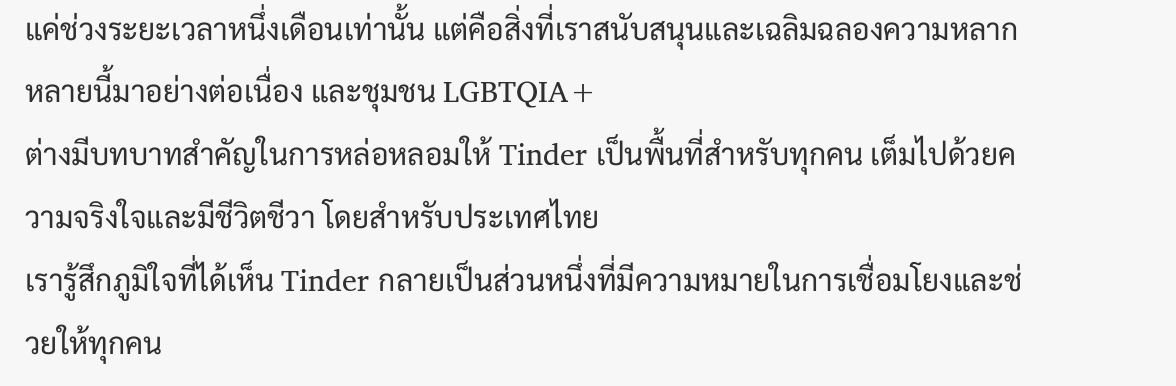แค่ช่วงระยะเวลาหนึ่งเดือนเท่านั้น แต่คือสิ่งที่เราสนับสนุนและเฉลิมฉลองความหลากหลายนี้มาอย่างต่อเนื่อง และชุมชน LGBTQIA+
ต่างมีบทบาทสำคัญในการหล่อหลอมให้ Tinder เป็นพื้นที่สำหรับทุกคน เต็มไปด้วยความจริงใจและมีชีวิตชีวา โดยสำหรับประเทศไทย
เรารู้สึกภูมิใจที่ได้เห็น Tinder กลายเป็นส่วนหนึ่งที่มีความหมายในการเชื่อมโยงและช่วยให้ทุกคน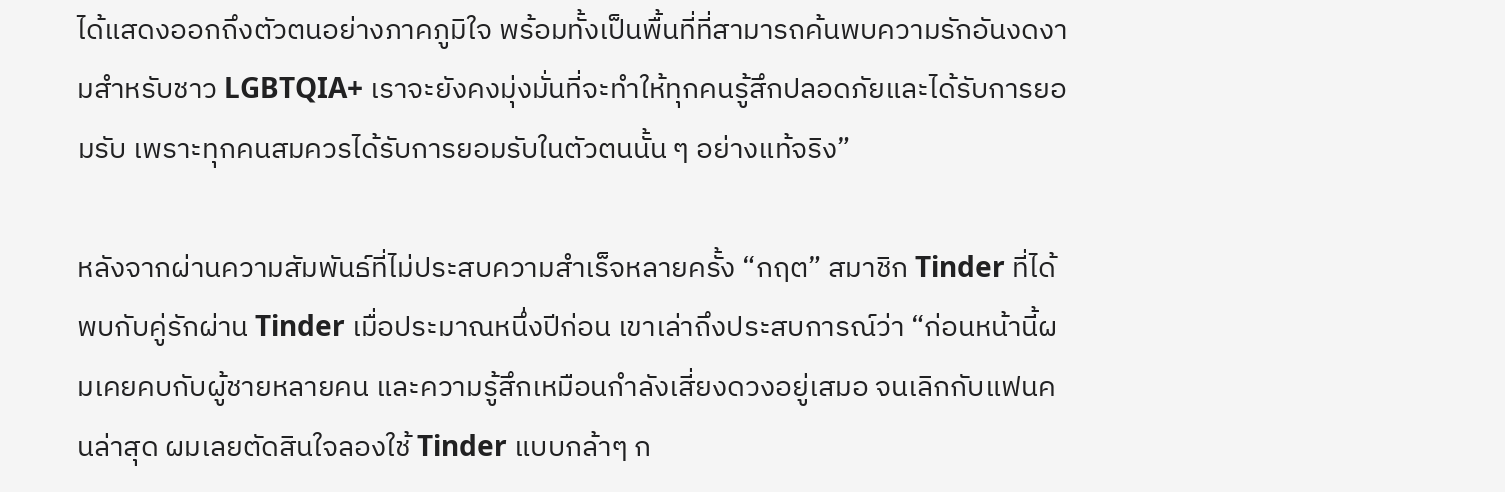ได้แสดงออกถึงตัวตนอย่างภาคภูมิใจ พร้อมทั้งเป็นพื้นที่ที่สามารถค้นพบความรักอันงดงามสำหรับชาว LGBTQIA+ เราจะยังคงมุ่งมั่นที่จะทำให้ทุกคนรู้สึกปลอดภัยและได้รับการยอมรับ เพราะทุกคนสมควรได้รับการยอมรับในตัวตนนั้น ๆ อย่างแท้จริง”

หลังจากผ่านความสัมพันธ์ที่ไม่ประสบความสำเร็จหลายครั้ง “กฤต” สมาชิก Tinder ที่ได้พบกับคู่รักผ่าน Tinder เมื่อประมาณหนึ่งปีก่อน เขาเล่าถึงประสบการณ์ว่า “ก่อนหน้านี้ผมเคยคบกับผู้ชายหลายคน และความรู้สึกเหมือนกำลังเสี่ยงดวงอยู่เสมอ จนเลิกกับแฟนคนล่าสุด ผมเลยตัดสินใจลองใช้ Tinder แบบกล้าๆ ก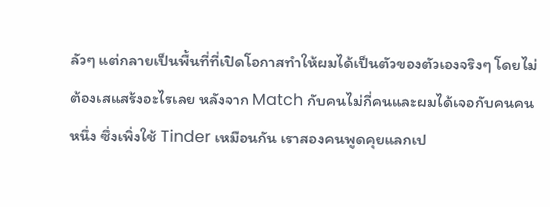ลัวๆ แต่กลายเป็นพื้นที่ที่เปิดโอกาสทำให้ผมได้เป็นตัวของตัวเองจริงๆ โดยไม่ต้องเสแสร้งอะไรเลย หลังจาก Match กับคนไม่กี่คนและผมได้เจอกับคนคนหนึ่ง ซึ่งเพิ่งใช้ Tinder เหมือนกัน เราสองคนพูดคุยแลกเป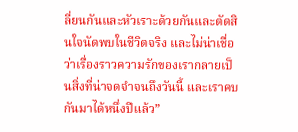ลี่ยนกันและหัวเราะด้วยกันและตัดสินใจนัดพบในชีวิตจริง และไม่น่าเชื่อว่าเรื่องราวความรักของเรากลายเป็นสิ่งที่น่าจดจำจนถึงวันนี้ และเราคบกันมาได้หนึ่งปีแล้ว”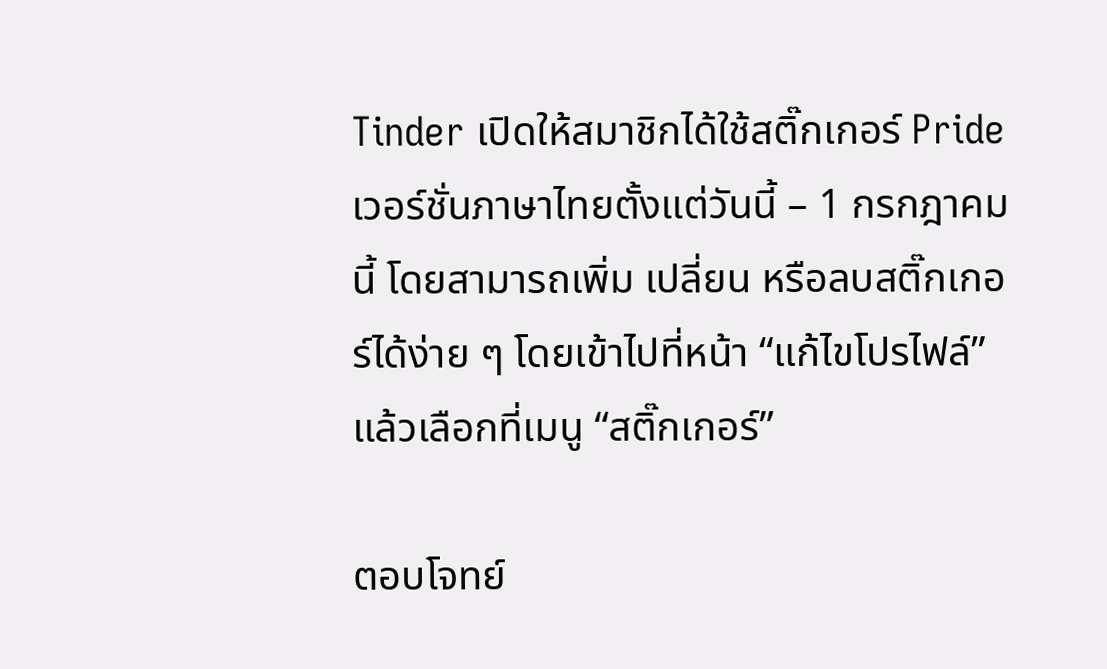Tinder เปิดให้สมาชิกได้ใช้สติ๊กเกอร์ Pride เวอร์ชั่นภาษาไทยตั้งแต่วันนี้ – 1 กรกฎาคมนี้ โดยสามารถเพิ่ม เปลี่ยน หรือลบสติ๊กเกอร์ได้ง่าย ๆ โดยเข้าไปที่หน้า “แก้ไขโปรไฟล์” แล้วเลือกที่เมนู “สติ๊กเกอร์”

ตอบโจทย์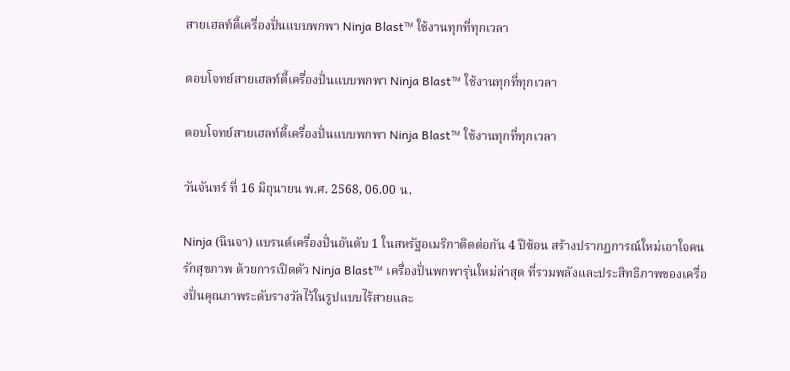สายเฮลท์ตี้เครื่องปั่นแบบพกพา Ninja Blast™ ใช้งานทุกที่ทุกเวลา

ตอบโจทย์สายเฮลท์ตี้เครื่องปั่นแบบพกพา Ninja Blast™ ใช้งานทุกที่ทุกเวลา

ตอบโจทย์สายเฮลท์ตี้เครื่องปั่นแบบพกพา Ninja Blast™ ใช้งานทุกที่ทุกเวลา

วันจันทร์ ที่ 16 มิถุนายน พ.ศ. 2568, 06.00 น.

Ninja (นินจา) แบรนด์เครื่องปั่นอันดับ 1 ในสหรัฐอเมริกาติดต่อกัน 4 ปีซ้อน สร้างปรากฏการณ์ใหม่เอาใจคนรักสุขภาพ ด้วยการเปิดตัว Ninja Blast™ เครื่องปั่นพกพารุ่นใหม่ล่าสุด ที่รวมพลังและประสิทธิภาพของเครื่องปั่นคุณภาพระดับรางวัลไว้ในรูปแบบไร้สายและ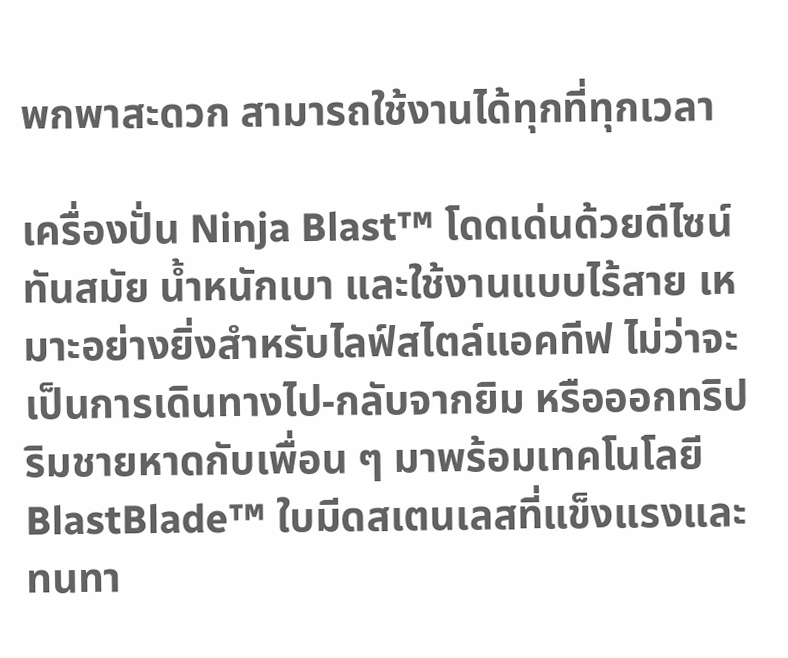พกพาสะดวก สามารถใช้งานได้ทุกที่ทุกเวลา

เครื่องปั่น Ninja Blast™ โดดเด่นด้วยดีไซน์ทันสมัย น้ำหนักเบา และใช้งานแบบไร้สาย เหมาะอย่างยิ่งสำหรับไลฟ์สไตล์แอคทีฟ ไม่ว่าจะเป็นการเดินทางไป-กลับจากยิม หรือออกทริปริมชายหาดกับเพื่อน ๆ มาพร้อมเทคโนโลยี BlastBlade™ ใบมีดสเตนเลสที่แข็งแรงและทนทา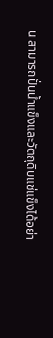น สามารถปั่นน้ำแข็งและวัตถุดิบแช่แข็งได้อย่า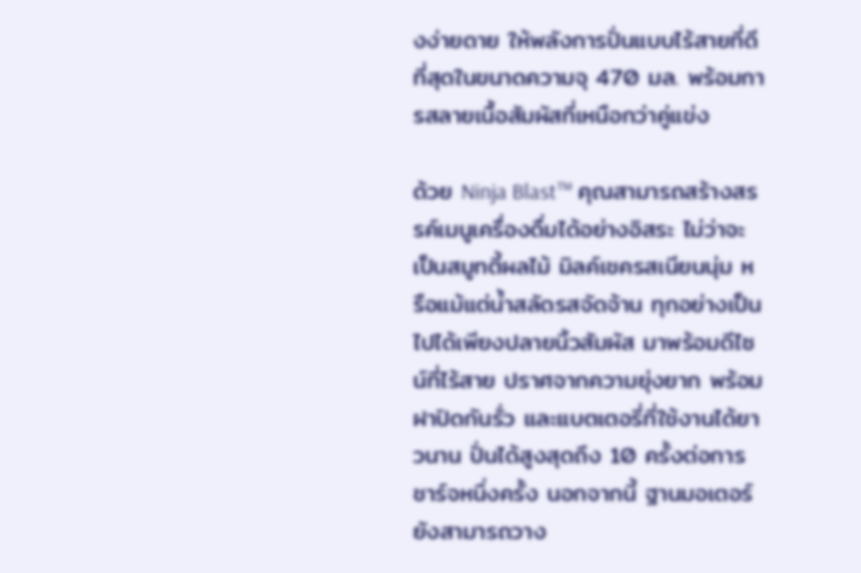งง่ายดาย ให้พลังการปั่นแบบไร้สายที่ดีที่สุดในขนาดความจุ 470 มล. พร้อมการสลายเนื้อสัมผัสที่เหนือกว่าคู่แข่ง

ด้วย Ninja Blast™ คุณสามารถสร้างสรรค์เมนูเครื่องดื่มได้อย่างอิสระ ไม่ว่าจะเป็นสมูทตี้ผลไม้ มิลค์เชครสเนียนนุ่ม หรือแม้แต่น้ำสลัดรสจัดจ้าน ทุกอย่างเป็นไปได้เพียงปลายนิ้วสัมผัส มาพร้อมดีไซน์ที่ไร้สาย ปราศจากความยุ่งยาก พร้อมฝาปิดกันรั่ว และแบตเตอรี่ที่ใช้งานได้ยาวนาน ปั่นได้สูงสุดถึง 10 ครั้งต่อการชาร์จหนึ่งครั้ง นอกจากนี้ ฐานมอเตอร์ยังสามารถวาง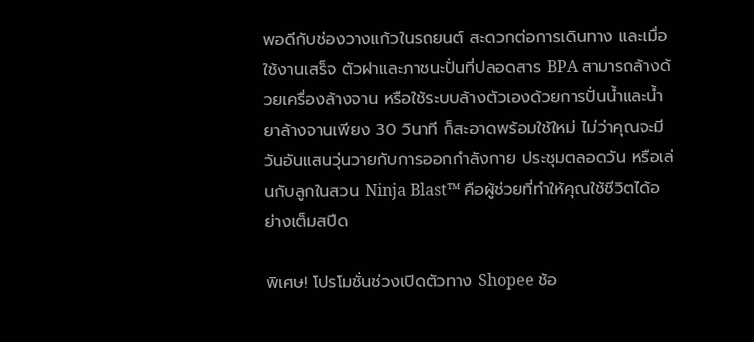พอดีกับช่องวางแก้วในรถยนต์ สะดวกต่อการเดินทาง และเมื่อใช้งานเสร็จ ตัวฝาและภาชนะปั่นที่ปลอดสาร BPA สามารถล้างด้วยเครื่องล้างจาน หรือใช้ระบบล้างตัวเองด้วยการปั่นน้ำและน้ำยาล้างจานเพียง 30 วินาที ก็สะอาดพร้อมใช้ใหม่ ไม่ว่าคุณจะมีวันอันแสนวุ่นวายกับการออกกำลังกาย ประชุมตลอดวัน หรือเล่นกับลูกในสวน Ninja Blast™ คือผู้ช่วยที่ทำให้คุณใช้ชีวิตได้อย่างเต็มสปีด

พิเศษ! โปรโมชั่นช่วงเปิดตัวทาง Shopee ช้อ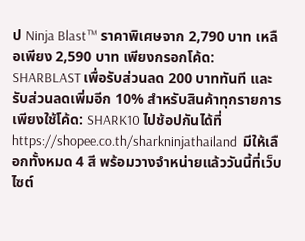ป Ninja Blast™ ราคาพิเศษจาก 2,790 บาท เหลือเพียง 2,590 บาท เพียงกรอกโค้ด: SHARBLAST เพื่อรับส่วนลด 200 บาททันที และรับส่วนลดเพิ่มอีก 10% สำหรับสินค้าทุกรายการ เพียงใช้โค้ด: SHARK10 ไปช้อปกันได้ที่ https://shopee.co.th/sharkninjathailand  มีให้เลือกทั้งหมด 4 สี พร้อมวางจำหน่ายแล้ววันนี้ที่เว็บไซต์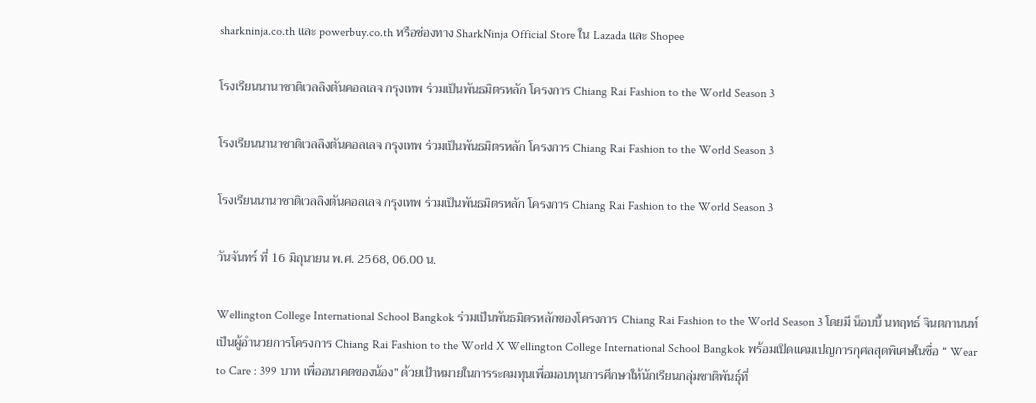sharkninja.co.th และ powerbuy.co.th หรือช่องทาง SharkNinja Official Store ใน Lazada และ Shopee

โรงเรียนนานาชาติเวลลิงตันคอลเลจ กรุงเทพ ร่วมเป็นพันธมิตรหลัก โครงการ Chiang Rai Fashion to the World Season 3

โรงเรียนนานาชาติเวลลิงตันคอลเลจ กรุงเทพ ร่วมเป็นพันธมิตรหลัก โครงการ Chiang Rai Fashion to the World Season 3

โรงเรียนนานาชาติเวลลิงตันคอลเลจ กรุงเทพ ร่วมเป็นพันธมิตรหลัก โครงการ Chiang Rai Fashion to the World Season 3

วันจันทร์ ที่ 16 มิถุนายน พ.ศ. 2568, 06.00 น.

Wellington College International School Bangkok ร่วมเป็นพันธมิตรหลักของโครงการ Chiang Rai Fashion to the World Season 3 โดยมี น็อบบี้ นทฤทธ์ จินตกานนท์ เป็นผู้อำนวยการโครงการ Chiang Rai Fashion to the World X Wellington College International School Bangkok พร้อมเปิดแคมเปญการกุศลสุดพิเศษในชื่อ “ Wear to Care : 399 บาท เพื่ออนาคตของน้อง” ด้วยเป้าหมายในการระดมทุนเพื่อมอบทุนการศึกษาให้นักเรียนกลุ่มชาติพันธุ์ที่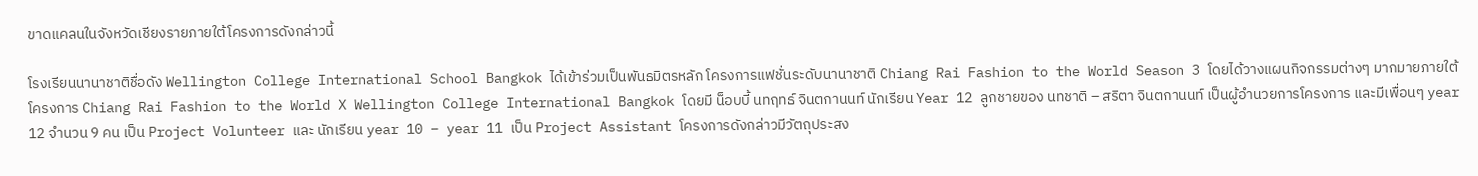ขาดแคลนในจังหวัดเชียงรายภายใต้โครงการดังกล่าวนี้

โรงเรียนนานาชาติชื่อดัง Wellington College International School Bangkok ได้เข้าร่วมเป็นพันธมิตรหลัก โครงการแฟชั่นระดับนานาชาติ Chiang Rai Fashion to the World Season 3 โดยได้วางแผนกิจกรรมต่างๆ มากมายภายใต้โครงการ Chiang Rai Fashion to the World X Wellington College International Bangkok โดยมี น็อบบี้ นทฤทธ์ จินตกานนท์ นักเรียน Year 12 ลูกชายของ นทชาติ – สริตา จินตกานนท์ เป็นผู้อำนวยการโครงการ และมีเพื่อนๆ year 12 จำนวน 9 คน เป็น Project Volunteer และ นักเรียน year 10 – year 11 เป็น Project Assistant โครงการดังกล่าวมีวัตถุประสง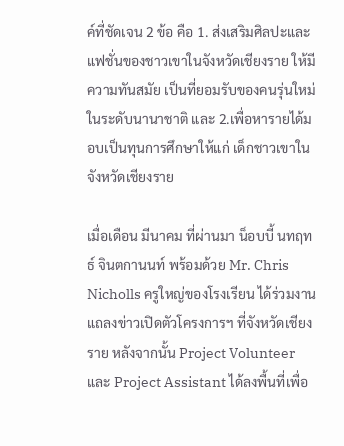ค์ที่ชัดเจน 2 ข้อ คือ 1. ส่งเสริมศิลปะและแฟชั่นของชาวเขาในจังหวัดเชียงราย ให้มีความทันสมัย เป็นที่ยอมรับของคนรุ่นใหม่ ในระดับนานาชาติ และ 2.เพื่อหารายได้มอบเป็นทุนการศึกษาให้แก่ เด็กชาวเขาในจังหวัดเชียงราย

เมื่อเดือน มีนาคม ที่ผ่านมา น็อบบี้ นทฤทธ์ จินตกานนท์ พร้อมด้วย Mr. Chris Nicholls ครูใหญ่ของโรงเรียน ได้ร่วมงานแถลงข่าวเปิดตัวโครงการฯ ที่จังหวัดเชียงราย หลังจากนั้น Project Volunteer และ Project Assistant ได้ลงพื้นที่เพื่อ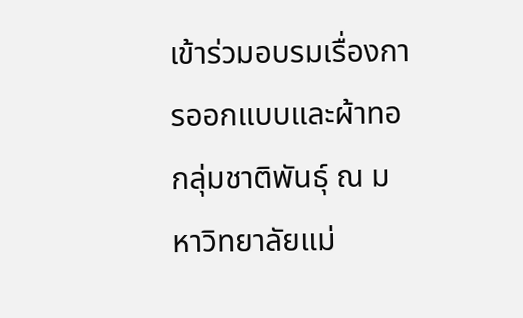เข้าร่วมอบรมเรื่องการออกแบบและผ้าทอกลุ่มชาติพันธุ์ ณ มหาวิทยาลัยแม่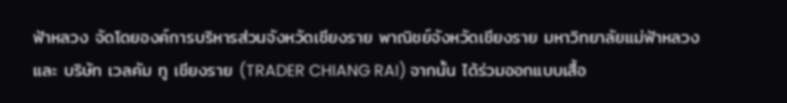ฟ้าหลวง จัดโดยองค์การบริหารส่วนจังหวัดเชียงราย พาณิชย์จังหวัดเชียงราย มหาวิทยาลัยแม่ฟ้าหลวง และ บริษัท เวลคัม ทู เชียงราย (TRADER CHIANG RAI) จากนั้น ได้ร่วมออกแบบเสื้อ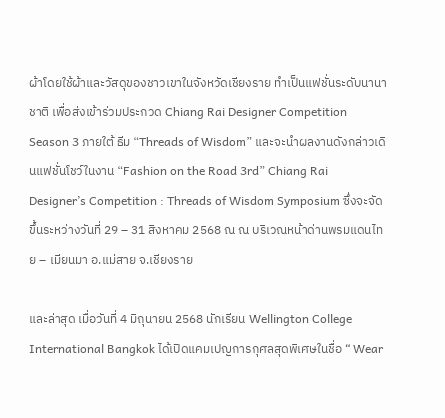ผ้าโดยใช้ผ้าและวัสดุของชาวเขาในจังหวัดเชียงราย ทำเป็นแฟชั่นระดับนานาชาติ เพื่อส่งเข้าร่วมประกวด Chiang Rai Designer Competition Season 3 ภายใต้ ธีม “Threads of Wisdom” และจะนำผลงานดังกล่าวเดินแฟชั่นโชว์ในงาน “Fashion on the Road 3rd” Chiang Rai Designer’s Competition : Threads of Wisdom Symposium ซึ่งจะจัดขึ้นระหว่างวันที่ 29 – 31 สิงหาคม 2568 ณ ณ บริเวณหน้าด่านพรมแดนไทย – เมียนมา อ.แม่สาย จ.เชียงราย

และล่าสุด เมื่อวันที่ 4 มิถุนายน 2568 นักเรียน Wellington College International Bangkok ได้เปิดแคมเปญการกุศลสุดพิเศษในชื่อ “ Wear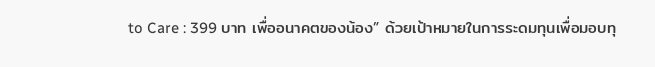to Care : 399 บาท เพื่ออนาคตของน้อง” ด้วยเป้าหมายในการระดมทุนเพื่อมอบทุ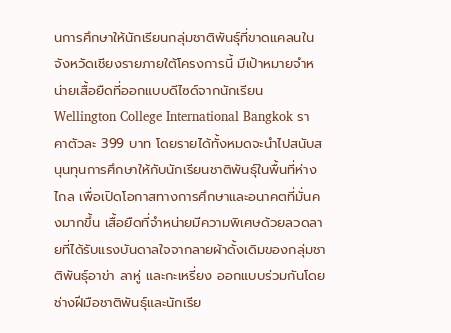นการศึกษาให้นักเรียนกลุ่มชาติพันธุ์ที่ขาดแคลนในจังหวัดเชียงรายภายใต้โครงการนี้ มีเป้าหมายจำหน่ายเสื้อยืดที่ออกแบบดีไซด์จากนักเรียน  Wellington College International Bangkok ราคาตัวละ 399 บาท โดยรายได้ทั้งหมดจะนำไปสนับสนุนทุนการศึกษาให้กับนักเรียนชาติพันธุ์ในพื้นที่ห่างไกล เพื่อเปิดโอกาสทางการศึกษาและอนาคตที่มั่นคงมากขึ้น เสื้อยืดที่จำหน่ายมีความพิเศษด้วยลวดลายที่ได้รับแรงบันดาลใจจากลายผ้าดั้งเดิมของกลุ่มชาติพันธุ์อาข่า ลาหู่ และกะเหรี่ยง ออกแบบร่วมกันโดยช่างฝีมือชาติพันธุ์และนักเรีย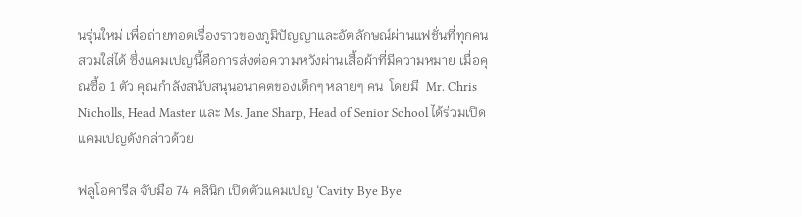นรุ่นใหม่ เพื่อถ่ายทอดเรื่องราวของภูมิปัญญาและอัตลักษณ์ผ่านแฟชั่นที่ทุกคนสวมใส่ได้ ซึ่งแคมเปญนี้คือการส่งต่อความหวังผ่านเสื้อผ้าที่มีความหมาย เมื่อคุณซื้อ 1 ตัว คุณกำลังสนับสนุนอนาคตของเด็กๆ หลายๆ คน  โดยมี  Mr. Chris Nicholls, Head Master และ Ms. Jane Sharp, Head of Senior School ได้ร่วมเปิดแคมเปญดังกล่าวด้วย

ฟลูโอคารีล จับมือ 74 คลินิก เปิดตัวแคมเปญ ‘Cavity Bye Bye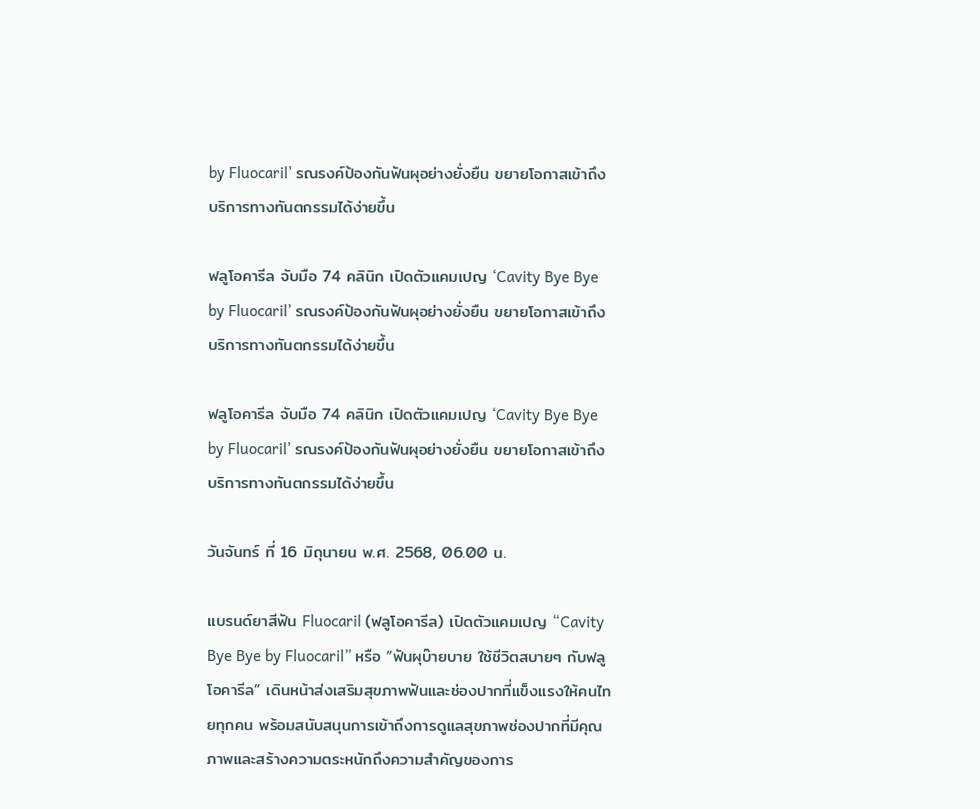by Fluocaril’ รณรงค์ป้องกันฟันผุอย่างยั่งยืน ขยายโอกาสเข้าถึงบริการทางทันตกรรมได้ง่ายขึ้น

ฟลูโอคารีล จับมือ 74 คลินิก เปิดตัวแคมเปญ ‘Cavity Bye Bye by Fluocaril’ รณรงค์ป้องกันฟันผุอย่างยั่งยืน ขยายโอกาสเข้าถึงบริการทางทันตกรรมได้ง่ายขึ้น

ฟลูโอคารีล จับมือ 74 คลินิก เปิดตัวแคมเปญ ‘Cavity Bye Bye by Fluocaril’ รณรงค์ป้องกันฟันผุอย่างยั่งยืน ขยายโอกาสเข้าถึงบริการทางทันตกรรมได้ง่ายขึ้น

วันจันทร์ ที่ 16 มิถุนายน พ.ศ. 2568, 06.00 น.

แบรนด์ยาสีฟัน Fluocaril (ฟลูโอคารีล) เปิดตัวแคมเปญ “Cavity Bye Bye by Fluocaril” หรือ “ฟันผุบ๊ายบาย ใช้ชีวิตสบายๆ กับฟลูโอคารีล” เดินหน้าส่งเสริมสุขภาพฟันและช่องปากที่แข็งแรงให้คนไทยทุกคน พร้อมสนับสนุนการเข้าถึงการดูแลสุขภาพช่องปากที่มีคุณภาพและสร้างความตระหนักถึงความสำคัญของการ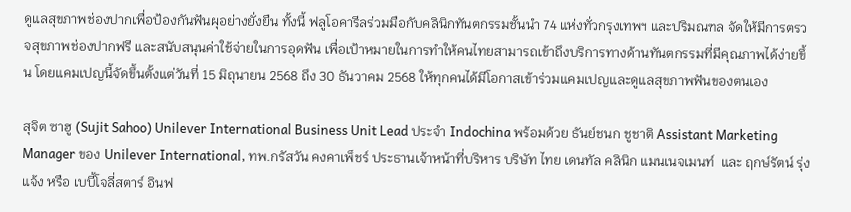ดูแลสุขภาพช่องปากเพื่อป้องกันฟันผุอย่างยั่งยืน ทั้งนี้ ฟลูโอคารีลร่วมมือกับคลินิกทันตกรรมชั้นนำ 74 แห่งทั่วกรุงเทพฯ และปริมณฑล จัดให้มีการตรวจสุขภาพช่องปากฟรี และสนับสนุนค่าใช้จ่ายในการอุดฟัน เพื่อเป้าหมายในการทำให้คนไทยสามารถเข้าถึงบริการทางด้านทันตกรรมที่มีคุณภาพได้ง่ายขึ้น โดยแคมเปญนี้จัดขึ้นตั้งแต่วันที่ 15 มิถุนายน 2568 ถึง 30 ธันวาคม 2568 ให้ทุกคนได้มีโอกาสเข้าร่วมแคมเปญและดูแลสุขภาพฟันของตนเอง

สุจิต ซาฮู (Sujit Sahoo) Unilever International Business Unit Lead ประจำ Indochina พร้อมด้วย ธันย์ชนก ชูชาติ Assistant Marketing Manager ของ Unilever International, ทพ.กรัสวัน คงคาเพ็ชร์ ประธานเจ้าหน้าที่บริหาร บริษัท ไทย เดนทัล คลินิก แมนเนจเมนท์  และ ฤกษ์รัตน์ รุ่งแจ้ง หรือ เบบี้โจลี่สตาร์ อินฟ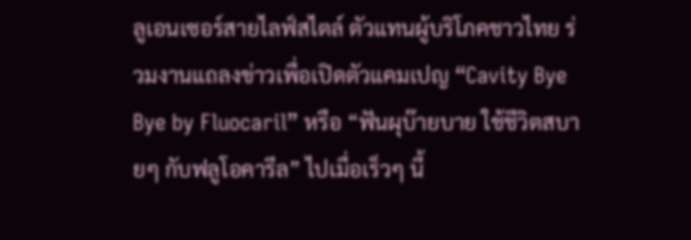ลูเอนเซอร์สายไลฟ์สไตล์ ตัวแทนผู้บริโภคชาวไทย ร่วมงานแถลงข่าวเพื่อเปิดตัวแคมเปญ “Cavity Bye Bye by Fluocaril” หรือ “ฟันผุบ๊ายบาย ใช้ชีวิตสบายๆ กับฟลูโอคารีล” ไปเมื่อเร็วๆ นี้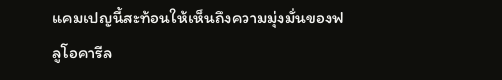แคมเปญนี้สะท้อนให้เห็นถึงความมุ่งมั่นของฟลูโอคารีล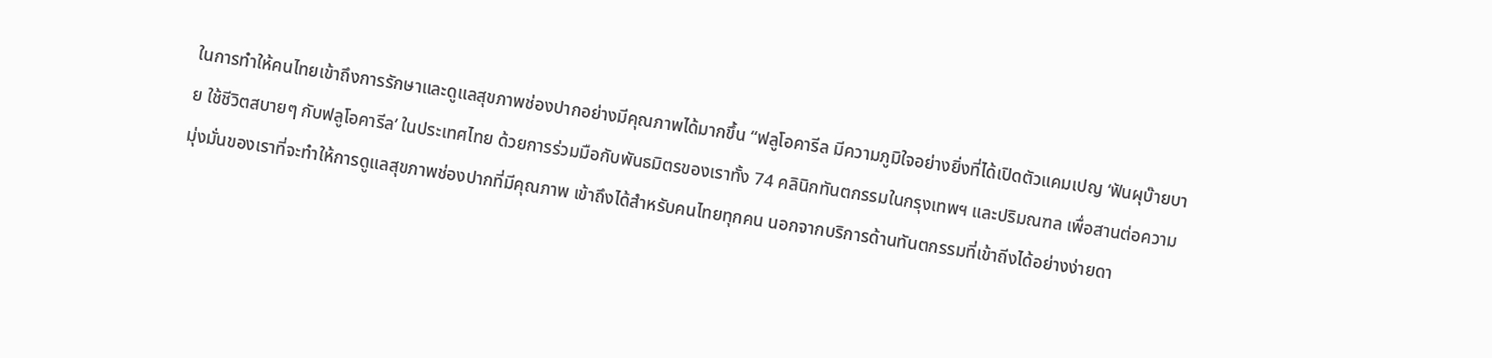ในการทำให้คนไทยเข้าถึงการรักษาและดูแลสุขภาพช่องปากอย่างมีคุณภาพได้มากขึ้น “ฟลูโอคารีล มีความภูมิใจอย่างยิ่งที่ได้เปิดตัวแคมเปญ ‘ฟันผุบ๊ายบาย ใช้ชีวิตสบายๆ กับฟลูโอคารีล’ ในประเทศไทย ด้วยการร่วมมือกับพันธมิตรของเราทั้ง 74 คลินิกทันตกรรมในกรุงเทพฯ และปริมณฑล เพื่อสานต่อความมุ่งมั่นของเราที่จะทำให้การดูแลสุขภาพช่องปากที่มีคุณภาพ เข้าถึงได้สำหรับคนไทยทุกคน นอกจากบริการด้านทันตกรรมที่เข้าถีงได้อย่างง่ายดา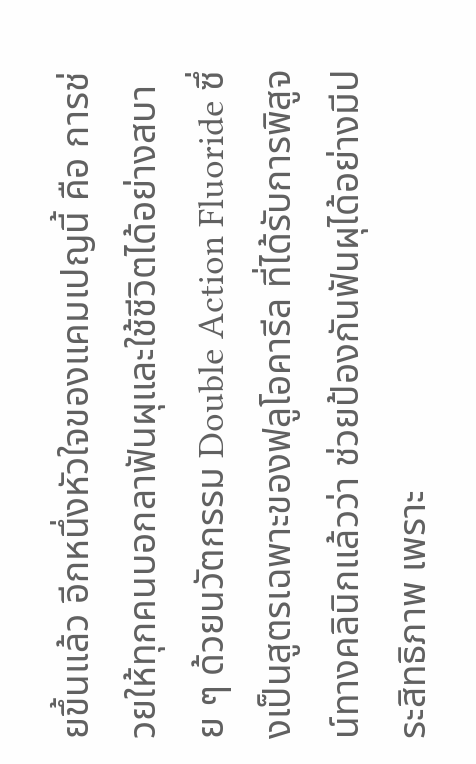ยขึ้นแล้ว อีกหนึ่งหัวใจของแคมเปญนี้ คือ การช่วยให้ทุกคนบอกลาฟันผุและใช้ชีวิตได้อย่างสบาย ๆ ด้วยนวัตกรรม Double Action Fluoride ซึ่งเป็นสูตรเฉพาะของฟลูโอคารีล ที่ได้รับการพิสูจน์ทางคลินิกแล้วว่า ช่วยป้องกันฟันผุได้อย่างมีประสิทธิภาพ เพราะ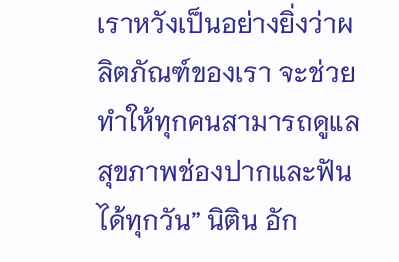เราหวังเป็นอย่างยิ่งว่าผลิตภัณฑ์ของเรา จะช่วยทำให้ทุกคนสามารถดูแลสุขภาพช่องปากและฟันได้ทุกวัน” นิติน อัก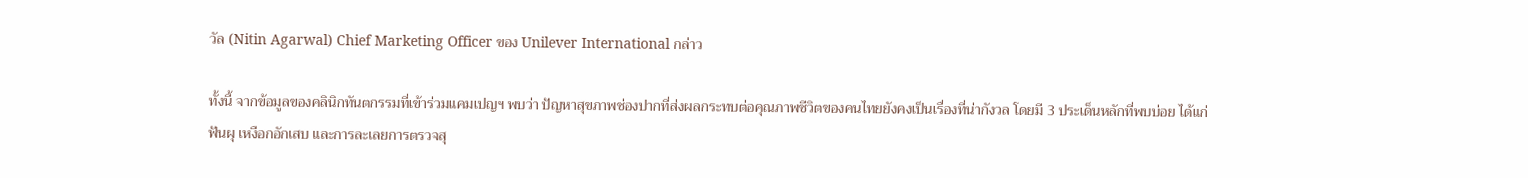วัล (Nitin Agarwal) Chief Marketing Officer ของ Unilever International กล่าว

ทั้งนี้ จากข้อมูลของคลินิกทันตกรรมที่เข้าร่วมแคมเปญฯ พบว่า ปัญหาสุขภาพช่องปากที่ส่งผลกระทบต่อคุณภาพชีวิตของคนไทยยังคงเป็นเรื่องที่น่ากังวล โดยมี 3 ประเด็นหลักที่พบบ่อย ได้แก่ ฟันผุ เหงือกอักเสบ และการละเลยการตรวจสุ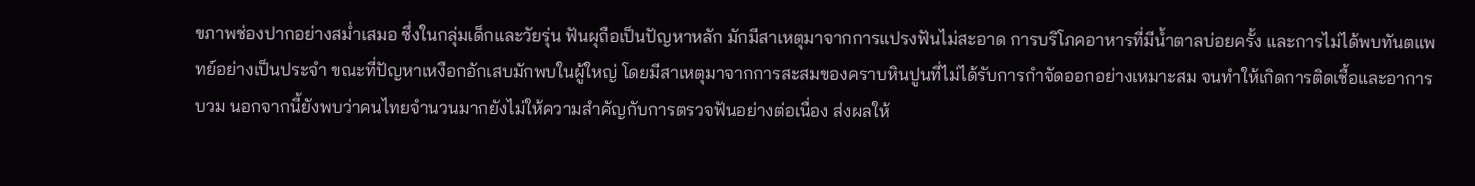ขภาพช่องปากอย่างสม่ำเสมอ ซึ่งในกลุ่มเด็กและวัยรุ่น ฟันผุถือเป็นปัญหาหลัก มักมีสาเหตุมาจากการแปรงฟันไม่สะอาด การบริโภคอาหารที่มีน้ำตาลบ่อยครั้ง และการไม่ได้พบทันตแพทย์อย่างเป็นประจำ ขณะที่ปัญหาเหงือกอักเสบมักพบในผู้ใหญ่ โดยมีสาเหตุมาจากการสะสมของคราบหินปูนที่ไม่ได้รับการกำจัดออกอย่างเหมาะสม จนทำให้เกิดการติดเชื้อและอาการบวม นอกจากนี้ยังพบว่าคนไทยจำนวนมากยังไม่ให้ความสำคัญกับการตรวจฟันอย่างต่อเนื่อง ส่งผลให้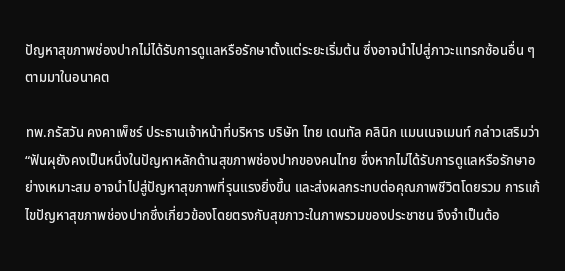ปัญหาสุขภาพช่องปากไม่ได้รับการดูแลหรือรักษาตั้งแต่ระยะเริ่มต้น ซึ่งอาจนำไปสู่ภาวะแทรกซ้อนอื่น ๆ ตามมาในอนาคต

ทพ.กรัสวัน คงคาเพ็ชร์ ประธานเจ้าหน้าที่บริหาร บริษัท ไทย เดนทัล คลินิก แมนเนจเมนท์ กล่าวเสริมว่า “ฟันผุยังคงเป็นหนึ่งในปัญหาหลักด้านสุขภาพช่องปากของคนไทย ซึ่งหากไม่ได้รับการดูแลหรือรักษาอย่างเหมาะสม อาจนำไปสู่ปัญหาสุขภาพที่รุนแรงยิ่งขึ้น และส่งผลกระทบต่อคุณภาพชีวิตโดยรวม การแก้ไขปัญหาสุขภาพช่องปากซึ่งเกี่ยวข้องโดยตรงกับสุขภาวะในภาพรวมของประชาชน จึงจำเป็นต้อ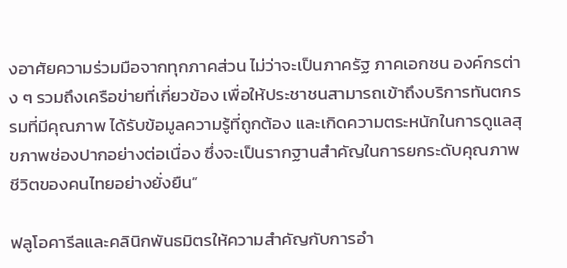งอาศัยความร่วมมือจากทุกภาคส่วน ไม่ว่าจะเป็นภาครัฐ ภาคเอกชน องค์กรต่าง ๆ รวมถึงเครือข่ายที่เกี่ยวข้อง เพื่อให้ประชาชนสามารถเข้าถึงบริการทันตกรรมที่มีคุณภาพ ได้รับข้อมูลความรู้ที่ถูกต้อง และเกิดความตระหนักในการดูแลสุขภาพช่องปากอย่างต่อเนื่อง ซึ่งจะเป็นรากฐานสำคัญในการยกระดับคุณภาพชีวิตของคนไทยอย่างยั่งยืน”

ฟลูโอคารีลและคลินิกพันธมิตรให้ความสำคัญกับการอำ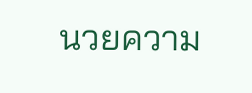นวยความ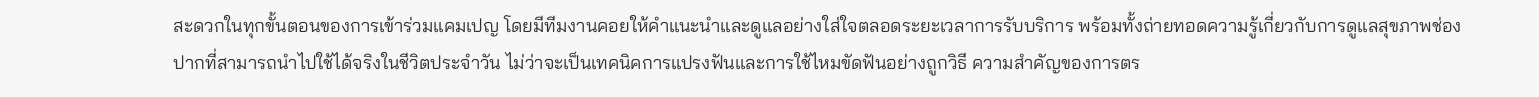สะดวกในทุกขั้นตอนของการเข้าร่วมแคมเปญ โดยมีทีมงานคอยให้คำแนะนำและดูแลอย่างใส่ใจตลอดระยะเวลาการรับบริการ พร้อมทั้งถ่ายทอดความรู้เกี่ยวกับการดูแลสุขภาพช่องปากที่สามารถนำไปใช้ได้จริงในชีวิตประจำวัน ไม่ว่าจะเป็นเทคนิคการแปรงฟันและการใช้ไหมขัดฟันอย่างถูกวิธี ความสำคัญของการตร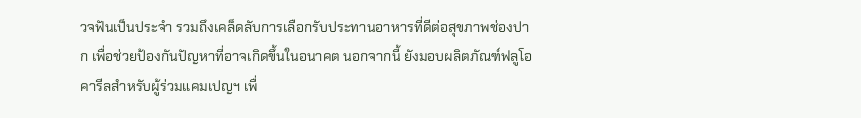วจฟันเป็นประจำ รวมถึงเคล็ดลับการเลือกรับประทานอาหารที่ดีต่อสุขภาพช่องปาก เพื่อช่วยป้องกันปัญหาที่อาจเกิดขึ้นในอนาคต นอกจากนี้ ยังมอบผลิตภัณฑ์ฟลูโอคารีลสำหรับผู้ร่วมแคมเปญฯ เพื่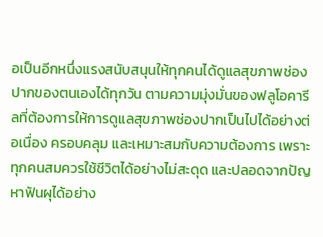อเป็นอีกหนึ่งแรงสนับสนุนให้ทุกคนได้ดูแลสุขภาพช่องปากของตนเองได้ทุกวัน ตามความมุ่งมั่นของฟลูโอคารีลที่ต้องการให้การดูแลสุขภาพช่องปากเป็นไปได้อย่างต่อเนื่อง ครอบคลุม และเหมาะสมกับความต้องการ เพราะทุกคนสมควรใช้ชีวิตได้อย่างไม่สะดุด และปลอดจากปัญหาฟันผุได้อย่าง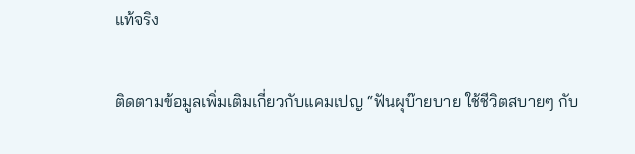แท้จริง

ติดตามข้อมูลเพิ่มเติมเกี่ยวกับแคมเปญ “ฟันผุบ๊ายบาย ใช้ชีวิตสบายๆ กับ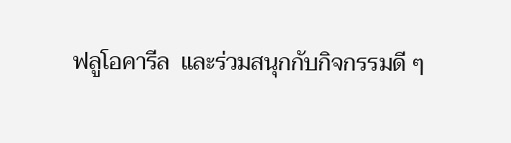ฟลูโอคารีล  และร่วมสนุกกับกิจกรรมดี ๆ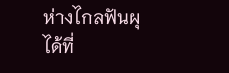ห่างไกลฟันผุได้ที่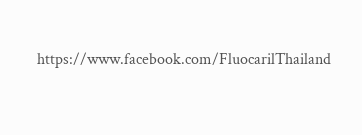https://www.facebook.com/FluocarilThailand